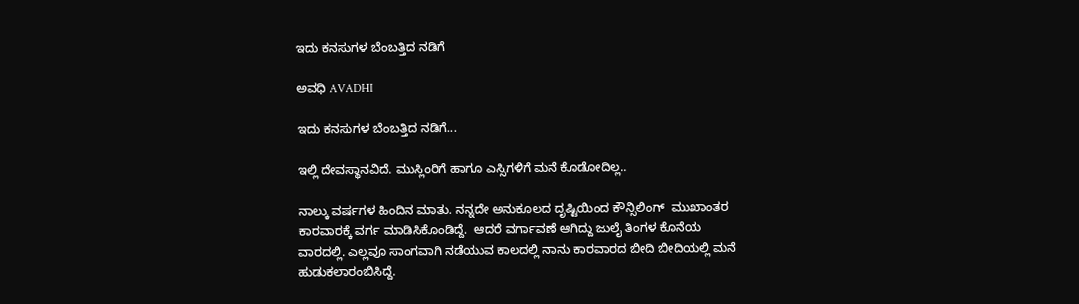ಇದು ಕನಸುಗಳ ಬೆಂಬತ್ತಿದ ನಡಿಗೆ‍

ಅವಧಿ AVADHI

ಇದು ಕನಸುಗಳ ಬೆಂಬತ್ತಿದ ನಡಿಗೆ...

ಇಲ್ಲಿ ದೇವಸ್ಥಾನವಿದೆ. ಮುಸ್ಲಿಂರಿಗೆ ಹಾಗೂ ಎಸ್ಸಿಗಳಿಗೆ ಮನೆ ಕೊಡೋದಿಲ್ಲ..

ನಾಲ್ಕು ವರ್ಷಗಳ ಹಿಂದಿನ ಮಾತು. ನನ್ನದೇ ಅನುಕೂಲದ ದೃಷ್ಟಿಯಿಂದ ಕೌನ್ಸಿಲಿಂಗ್  ಮುಖಾಂತರ ಕಾರವಾರಕ್ಕೆ ವರ್ಗ ಮಾಡಿಸಿಕೊಂಡಿದ್ದೆ.  ಆದರೆ ವರ್ಗಾವಣೆ ಆಗಿದ್ದು ಜುಲೈ ತಿಂಗಳ ಕೊನೆಯ ವಾರದಲ್ಲಿ. ಎಲ್ಲವೂ ಸಾಂಗವಾಗಿ ನಡೆಯುವ ಕಾಲದಲ್ಲಿ ನಾನು ಕಾರವಾರದ ಬೀದಿ ಬೀದಿಯಲ್ಲಿ ಮನೆ ಹುಡುಕಲಾರಂಬಿಸಿದ್ದೆ.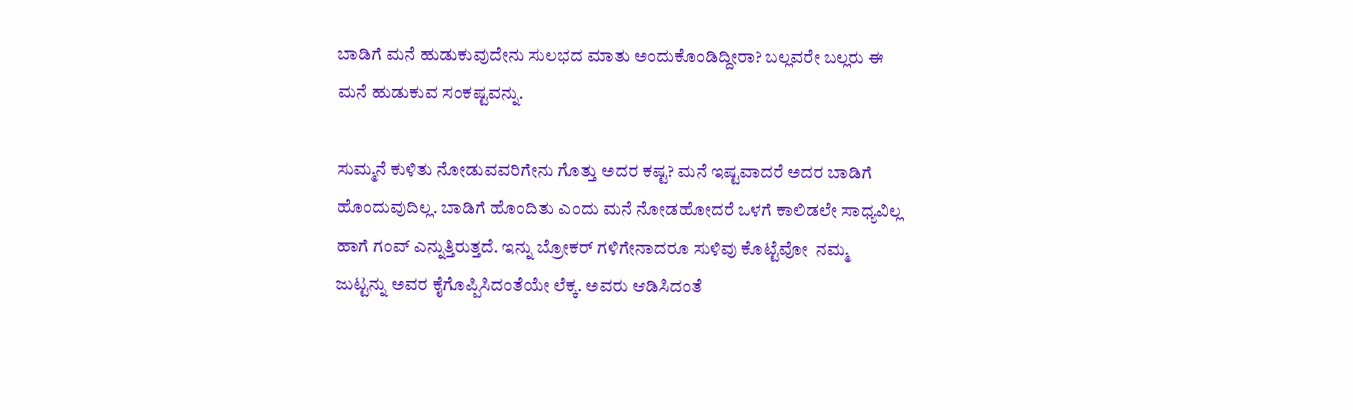ಬಾಡಿಗೆ ಮನೆ ಹುಡುಕುವುದೇನು ಸುಲಭದ ಮಾತು ಅಂದುಕೊಂಡಿದ್ದೀರಾ? ಬಲ್ಲವರೇ ಬಲ್ಲರು ಈ ಮನೆ ಹುಡುಕುವ ಸಂಕಷ್ಟವನ್ನು.

ಸುಮ್ಮನೆ ಕುಳಿತು ನೋಡುವವರಿಗೇನು ಗೊತ್ತು ಅದರ ಕಷ್ಟ? ಮನೆ ಇಷ್ಟವಾದರೆ ಅದರ ಬಾಡಿಗೆ ಹೊಂದುವುದಿಲ್ಲ. ಬಾಡಿಗೆ ಹೊಂದಿತು ಎಂದು ಮನೆ ನೋಡಹೋದರೆ ಒಳಗೆ ಕಾಲಿಡಲೇ ಸಾಧ್ಯವಿಲ್ಲ ಹಾಗೆ ಗಂವ್ ಎನ್ನುತ್ತಿರುತ್ತದೆ. ಇನ್ನು ಬ್ರೋಕರ್ ಗಳಿಗೇನಾದರೂ ಸುಳಿವು ಕೊಟ್ಟೆವೋ  ನಮ್ಮ ಜುಟ್ಟನ್ನು ಅವರ ಕೈಗೊಪ್ಪಿಸಿದಂತೆಯೇ ಲೆಕ್ಕ. ಅವರು ಆಡಿಸಿದಂತೆ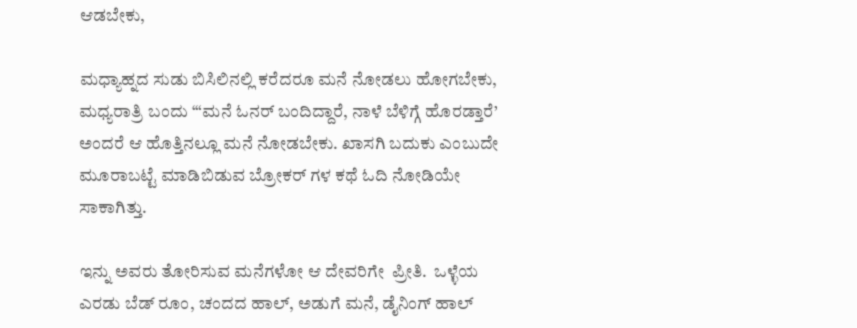ಆಡಬೇಕು,

ಮಧ್ಯಾಹ್ನದ ಸುಡು ಬಿಸಿಲಿನಲ್ಲಿ ಕರೆದರೂ ಮನೆ ನೋಡಲು ಹೋಗಬೇಕು, ಮಧ್ಯರಾತ್ರಿ ಬಂದು ‘“ಮನೆ ಓನರ್ ಬಂದಿದ್ದಾರೆ, ನಾಳೆ ಬೆಳಿಗ್ಗೆ ಹೊರಡ್ತಾರೆ’ ಅಂದರೆ ಆ ಹೊತ್ತಿನಲ್ಲೂ ಮನೆ ನೋಡಬೇಕು. ಖಾಸಗಿ ಬದುಕು ಎಂಬುದೇ ಮೂರಾಬಟ್ಟೆ ಮಾಡಿಬಿಡುವ ಬ್ರೋಕರ್ ಗಳ ಕಥೆ ಓದಿ ನೋಡಿಯೇ ಸಾಕಾಗಿತ್ತು.

ಇನ್ನು ಅವರು ತೋರಿಸುವ ಮನೆಗಳೋ ಆ ದೇವರಿಗೇ  ಪ್ರೀತಿ.  ಒಳ್ಳೆಯ ಎರಡು ಬೆಡ್ ರೂಂ, ಚಂದದ ಹಾಲ್, ಅಡುಗೆ ಮನೆ, ಡೈನಿಂಗ್ ಹಾಲ್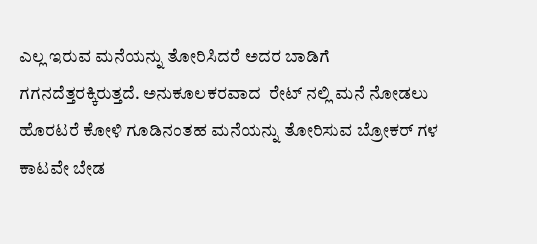ಎಲ್ಲ ಇರುವ ಮನೆಯನ್ನು ತೋರಿಸಿದರೆ ಅದರ ಬಾಡಿಗೆ ಗಗನದೆತ್ತರಕ್ಕಿರುತ್ತದೆ. ಅನುಕೂಲಕರವಾದ  ರೇಟ್ ನಲ್ಲಿ ಮನೆ ನೋಡಲು ಹೊರಟರೆ ಕೋಳಿ ಗೂಡಿನಂತಹ ಮನೆಯನ್ನು ತೋರಿಸುವ ಬ್ರೋಕರ್ ಗಳ ಕಾಟವೇ ಬೇಡ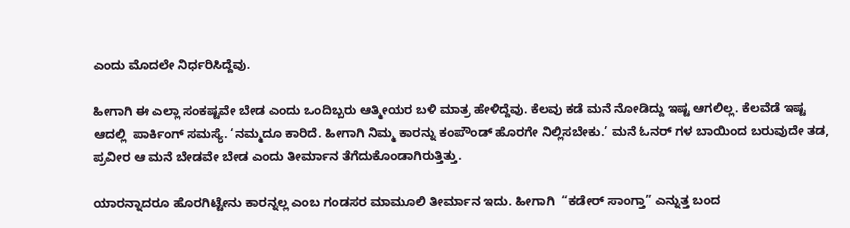ಎಂದು ಮೊದಲೇ ನಿರ್ಧರಿಸಿದ್ದೆವು.

ಹೀಗಾಗಿ ಈ ಎಲ್ಲಾ ಸಂಕಷ್ಟವೇ ಬೇಡ ಎಂದು ಒಂದಿಬ್ಬರು ಆತ್ಮೀಯರ ಬಳಿ ಮಾತ್ರ ಹೇಳಿದ್ದೆವು. ಕೆಲವು ಕಡೆ ಮನೆ ನೋಡಿದ್ದು ಇಷ್ಟ ಆಗಲಿಲ್ಲ. ಕೆಲವೆಡೆ ಇಷ್ಟ ಆದಲ್ಲಿ  ಪಾರ್ಕಿಂಗ್ ಸಮಸ್ಯೆ. ‘ನಮ್ಮದೂ ಕಾರಿದೆ. ಹೀಗಾಗಿ ನಿಮ್ಮ ಕಾರನ್ನು ಕಂಪೌಂಡ್ ಹೊರಗೇ ನಿಲ್ಲಿಸಬೇಕು.’ ಮನೆ ಓನರ್ ಗಳ ಬಾಯಿಂದ ಬರುವುದೇ ತಡ, ಪ್ರವೀರ ಆ ಮನೆ ಬೇಡವೇ ಬೇಡ ಎಂದು ತೀರ್ಮಾನ ತೆಗೆದುಕೊಂಡಾಗಿರುತ್ತಿತ್ತು.

ಯಾರನ್ನಾದರೂ ಹೊರಗಿಟ್ಟೇನು ಕಾರನ್ನಲ್ಲ ಎಂಬ ಗಂಡಸರ ಮಾಮೂಲಿ ತೀರ್ಮಾನ ಇದು. ಹೀಗಾಗಿ  “ಕಡೇರ್ ಸಾಂಗ್ತಾ” ಎನ್ನುತ್ತ ಬಂದ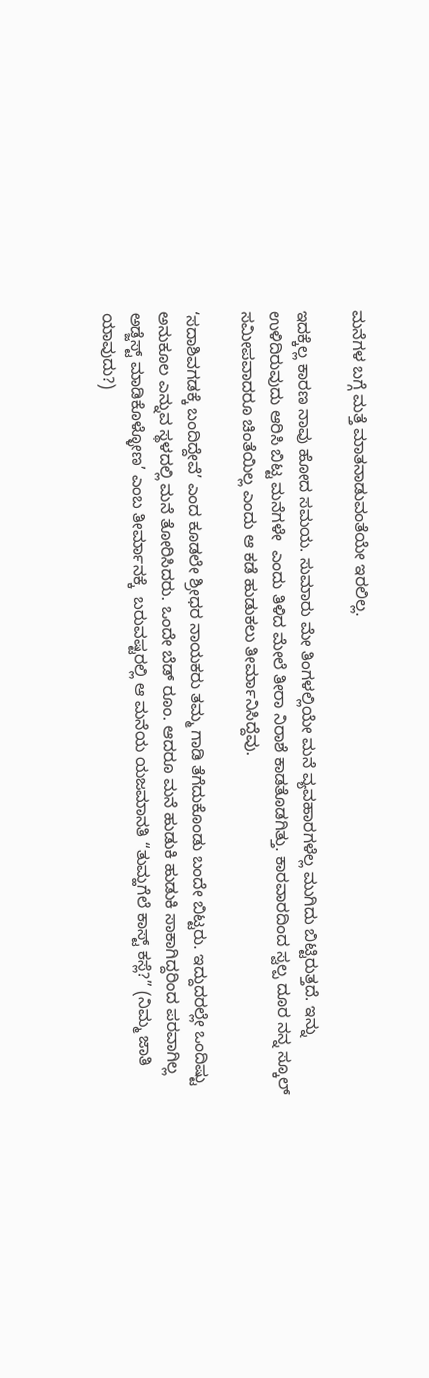ಮನೆಗಳ ಬಗ್ಗೆ ಮತ್ತೆ ಮಾತನಾಡುವಂತೆಯೇ ಇರಲಿಲ್ಲ.

ಇದಕ್ಕೆಲ್ಲ ಕಾರಣ ನಾವು ಹೋದ ಸಮಯ. ಸುಮಾರು ಮೇ ತಿಂಗಳಲ್ಲಿಯೇ ಮನೆ ವ್ಯವಹಾರಗಳೆಲ್ಲ ಮುಗಿದು ಬಿಟ್ಟಿರುತ್ತದೆ. ಇನ್ನು ಉಳಿದಿರುವುದು ಆರಿಸಿ ಬಿಟ್ಟ ಮನೆಗಳೇ  ಎಂದು ತಿಳಿದ ಮೇಲೆ ತೀರಾ ನಿರಾಶೆ ಕಾಡತೊಡಗಿತ್ತು. ಕಾರವಾರದಿಂದ ಸ್ವಲ್ಪ ದೂರ ನನ್ನ ಸ್ಕೂಲ್ ಸಮೀಪವಾದರೂ ಚಿಂತೆಯಿಲ್ಲ ಎಂದು ಆ ಕಡೆ ಹುಡುಕಲು ತೀರ್ಮಾನಿಸಿದ್ದೆವು.

‘ಸದಾಶಿವಗಡಕ್ಕೆ ಬಂದಿದ್ದೇವೆ’ ಎಂದ ಕೂಡಲೇ ಶ್ರೀಧರ ನಾಯಕರು ತಮ್ಮ ಗಾಡಿ ತೆಗೆದುಕೊಂಡು ಬಂದೇ ಬಿಟ್ಟರು. ಇದ್ದುದರಲ್ಲೇ ಒಂದಿಷ್ಟು ಅನುಕೂಲ ಎನ್ನುವ ಸ್ಥಳದಲ್ಲಿ ಮನೆ ತೋರಿಸಿದರು. ಒಂದೇ ಬೆಡ್ ರೂಂ. ಆದರೂ ಮನೆ ಹುಡುಕಿ ಹುಡುಕಿ ಸಾಕಾಗಿದ್ದರಿಂದ ಪರವಾಗಿಲ್ಲ ಅಡ್ಜೆಸ್ಟ್ ಮಾಡಿಕೊಳ್ಳೋಣ’ ಎಂಬ ತೀರ್ಮಾನಕ್ಕೆ  ಬರುವಷ್ಟರಲ್ಲಿ ಆ ಮನೆಯ ಯಜಮಾನತಿ “ತುಮ್ಹಗೆಲೆ ಕಾಸ್ಟ್ ಕಸ್ಲೆ?” (ನಿಮ್ಮ ಜಾತಿ ಯಾವುದು?)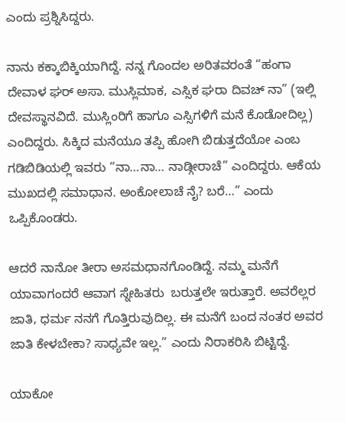ಎಂದು ಪ್ರಶ್ನಿಸಿದ್ದರು.

ನಾನು ಕಕ್ಕಾಬಿಕ್ಕಿಯಾಗಿದ್ದೆ. ನನ್ನ ಗೊಂದಲ ಅರಿತವರಂತೆ “ಹಂಗಾ ದೇವಾಳ ಘರ್ ಅಸಾ. ಮುಸ್ಲಿಮಾಕ, ಎಸ್ಸಿಕ ಘರಾ ದಿವಚ್ ನಾ” (ಇಲ್ಲಿ ದೇವಸ್ಥಾನವಿದೆ. ಮುಸ್ಲಿಂರಿಗೆ ಹಾಗೂ ಎಸ್ಸಿಗಳಿಗೆ ಮನೆ ಕೊಡೋದಿಲ್ಲ) ಎಂದಿದ್ದರು. ಸಿಕ್ಕಿದ ಮನೆಯೂ ತಪ್ಪಿ ಹೋಗಿ ಬಿಡುತ್ತದೆಯೋ ಎಂಬ ಗಡಿಬಿಡಿಯಲ್ಲಿ ಇವರು “ನಾ…ನಾ… ನಾಡ್ಗೀರಾಚೆ” ಎಂದಿದ್ದರು. ಆಕೆಯ ಮುಖದಲ್ಲಿ ಸಮಾಧಾನ. ಅಂಕೋಲಾಚೆ ನೈ? ಬರೆ…” ಎಂದು ಒಪ್ಪಿಕೊಂಡರು.

ಆದರೆ ನಾನೋ ತೀರಾ ಅಸಮಧಾನಗೊಂಡಿದ್ದೆ. ನಮ್ಮ ಮನೆಗೆ ಯಾವಾಗಂದರೆ ಆವಾಗ ಸ್ನೇಹಿತರು  ಬರುತ್ತಲೇ ಇರುತ್ತಾರೆ. ಅವರೆಲ್ಲರ ಜಾತಿ, ಧರ್ಮ ನನಗೆ ಗೊತ್ತಿರುವುದಿಲ್ಲ. ಈ ಮನೆಗೆ ಬಂದ ನಂತರ ಅವರ ಜಾತಿ ಕೇಳಬೇಕಾ? ಸಾಧ್ಯವೇ ಇಲ್ಲ.” ಎಂದು ನಿರಾಕರಿಸಿ ಬಿಟ್ಟಿದ್ದೆ.

ಯಾಕೋ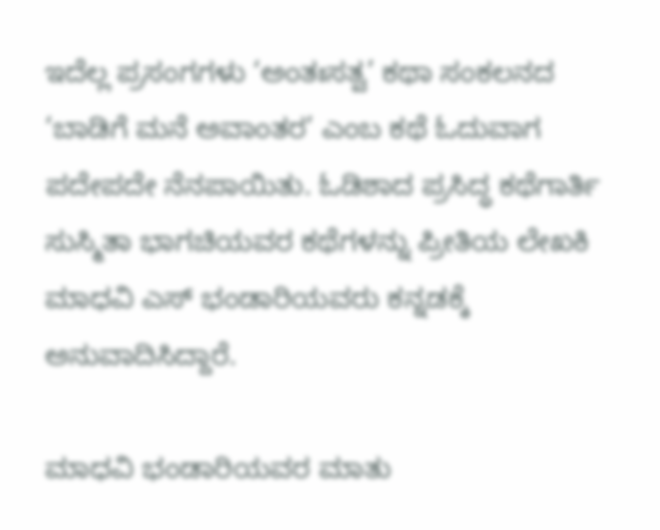ಇದೆಲ್ಲ ಪ್ರಸಂಗಗಳು ‘ಅಂತಃಸತ್ವ’ ಕಥಾ ಸಂಕಲನದ ‘ಬಾಡಿಗೆ ಮನೆ ಅವಾಂತರ’ ಎಂಬ ಕಥೆ ಓದುವಾಗ  ಪದೇಪದೇ ನೆನಪಾಯಿತು. ಓಡಿಶಾದ ಪ್ರಸಿದ್ಧ ಕಥೆಗಾರ್ತಿ ಸುಸ್ಮಿತಾ ಭಾಗಚಿಯವರ ಕಥೆಗಳನ್ನು ಪ್ರೀತಿಯ ಲೇಖಕಿ ಮಾಧವಿ ಎಸ್ ಭಂಡಾರಿಯವರು ಕನ್ನಡಕ್ಕೆ ಅನುವಾದಿಸಿದ್ದಾರೆ.

ಮಾಧವಿ ಭಂಡಾರಿಯವರ ಮಾತು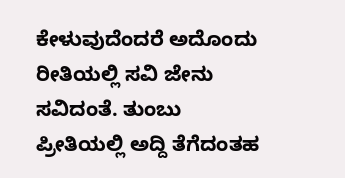ಕೇಳುವುದೆಂದರೆ ಅದೊಂದು ರೀತಿಯಲ್ಲಿ ಸವಿ ಜೇನು ಸವಿದಂತೆ. ತುಂಬು ಪ್ರೀತಿಯಲ್ಲಿ ಅದ್ದಿ ತೆಗೆದಂತಹ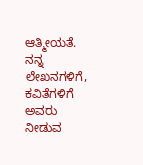ಆತ್ಮೀಯತೆ. ನನ್ನ ಲೇಖನಗಳಿಗೆ, ಕವಿತೆಗಳಿಗೆ ಅವರು ನೀಡುವ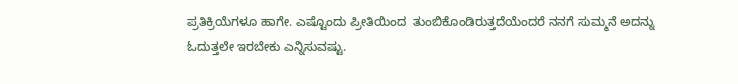ಪ್ರತಿಕ್ರಿಯೆಗಳೂ ಹಾಗೇ. ಎಷ್ಟೊಂದು ಪ್ರೀತಿಯಿಂದ  ತುಂಬಿಕೊಂಡಿರುತ್ತದೆಯೆಂದರೆ ನನಗೆ ಸುಮ್ಮನೆ ಅದನ್ನು ಓದುತ್ತಲೇ ಇರಬೇಕು ಎನ್ನಿಸುವಷ್ಟು.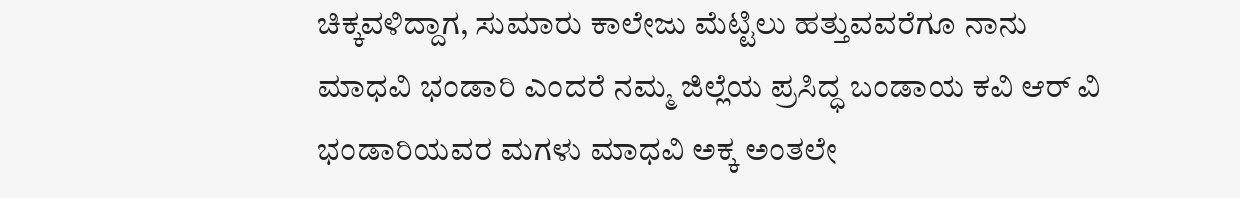ಚಿಕ್ಕವಳಿದ್ದಾಗ, ಸುಮಾರು ಕಾಲೇಜು ಮೆಟ್ಟಿಲು ಹತ್ತುವವರೆಗೂ ನಾನು ಮಾಧವಿ ಭಂಡಾರಿ ಎಂದರೆ ನಮ್ಮ ಜಿಲ್ಲೆಯ ಪ್ರಸಿದ್ಧ ಬಂಡಾಯ ಕವಿ ಆರ್ ವಿ ಭಂಡಾರಿಯವರ ಮಗಳು ಮಾಧವಿ ಅಕ್ಕ ಅಂತಲೇ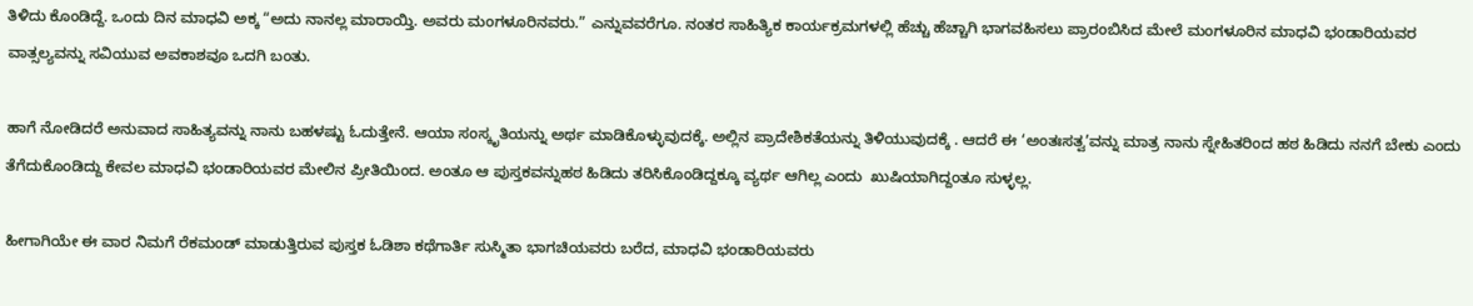ತಿಳಿದು ಕೊಂಡಿದ್ದೆ. ಒಂದು ದಿನ ಮಾಧವಿ ಅಕ್ಕ “ಅದು ನಾನಲ್ಲ ಮಾರಾಯ್ತಿ. ಅವರು ಮಂಗಳೂರಿನವರು.” ಎನ್ನುವವರೆಗೂ. ನಂತರ ಸಾಹಿತ್ಯಿಕ ಕಾರ್ಯಕ್ರಮಗಳಲ್ಲಿ ಹೆಚ್ಚು ಹೆಚ್ಚಾಗಿ ಭಾಗವಹಿಸಲು ಪ್ರಾರಂಬಿಸಿದ ಮೇಲೆ ಮಂಗಳೂರಿನ ಮಾಧವಿ ಭಂಡಾರಿಯವರ ವಾತ್ಸಲ್ಯವನ್ನು ಸವಿಯುವ ಅವಕಾಶವೂ ಒದಗಿ ಬಂತು.

ಹಾಗೆ ನೋಡಿದರೆ ಅನುವಾದ ಸಾಹಿತ್ಯವನ್ನು ನಾನು ಬಹಳಷ್ಟು ಓದುತ್ತೇನೆ. ಆಯಾ ಸಂಸ್ಕೃತಿಯನ್ನು ಅರ್ಥ ಮಾಡಿಕೊಳ್ಳುವುದಕ್ಕೆ. ಅಲ್ಲಿನ ಪ್ರಾದೇಶಿಕತೆಯನ್ನು ತಿಳಿಯುವುದಕ್ಕೆ . ಆದರೆ ಈ ‘ಅಂತಃಸತ್ವ’ವನ್ನು ಮಾತ್ರ ನಾನು ಸ್ನೇಹಿತರಿಂದ ಹಠ ಹಿಡಿದು ನನಗೆ ಬೇಕು ಎಂದು ತೆಗೆದುಕೊಂಡಿದ್ದು ಕೇವಲ ಮಾಧವಿ ಭಂಡಾರಿಯವರ ಮೇಲಿನ ಪ್ರೀತಿಯಿಂದ. ಅಂತೂ ಆ ಪುಸ್ತಕವನ್ನುಹಠ ಹಿಡಿದು ತರಿಸಿಕೊಂಡಿದ್ದಕ್ಕೂ ವ್ಯರ್ಥ ಆಗಿಲ್ಲ ಎಂದು  ಖುಷಿಯಾಗಿದ್ದಂತೂ ಸುಳ್ಳಲ್ಲ.

ಹೀಗಾಗಿಯೇ ಈ ವಾರ ನಿಮಗೆ ರೆಕಮಂಡ್ ಮಾಡುತ್ತಿರುವ ಪುಸ್ತಕ ಓಡಿಶಾ ಕಥೆಗಾರ್ತಿ ಸುಸ್ಮಿತಾ ಭಾಗಚಿಯವರು ಬರೆದ, ಮಾಧವಿ ಭಂಡಾರಿಯವರು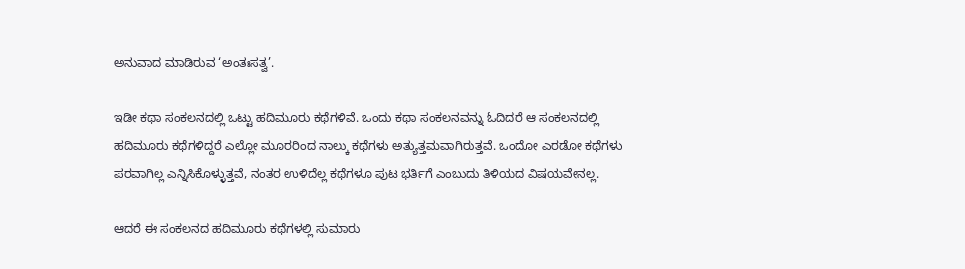ಅನುವಾದ ಮಾಡಿರುವ ‘ಅಂತಃಸತ್ವ’.

ಇಡೀ ಕಥಾ ಸಂಕಲನದಲ್ಲಿ ಒಟ್ಟು ಹದಿಮೂರು ಕಥೆಗಳಿವೆ. ಒಂದು ಕಥಾ ಸಂಕಲನವನ್ನು ಓದಿದರೆ ಆ ಸಂಕಲನದಲ್ಲಿ ಹದಿಮೂರು ಕಥೆಗಳಿದ್ದರೆ ಎಲ್ಲೋ ಮೂರರಿಂದ ನಾಲ್ಕು ಕಥೆಗಳು ಅತ್ಯುತ್ತಮವಾಗಿರುತ್ತವೆ. ಒಂದೋ ಎರಡೋ ಕಥೆಗಳು ಪರವಾಗಿಲ್ಲ ಎನ್ನಿಸಿಕೊಳ್ಳುತ್ತವೆ, ನಂತರ ಉಳಿದೆಲ್ಲ ಕಥೆಗಳೂ ಪುಟ ಭರ್ತಿಗೆ ಎಂಬುದು ತಿಳಿಯದ ವಿಷಯವೇನಲ್ಲ.

ಆದರೆ ಈ ಸಂಕಲನದ ಹದಿಮೂರು ಕಥೆಗಳಲ್ಲಿ ಸುಮಾರು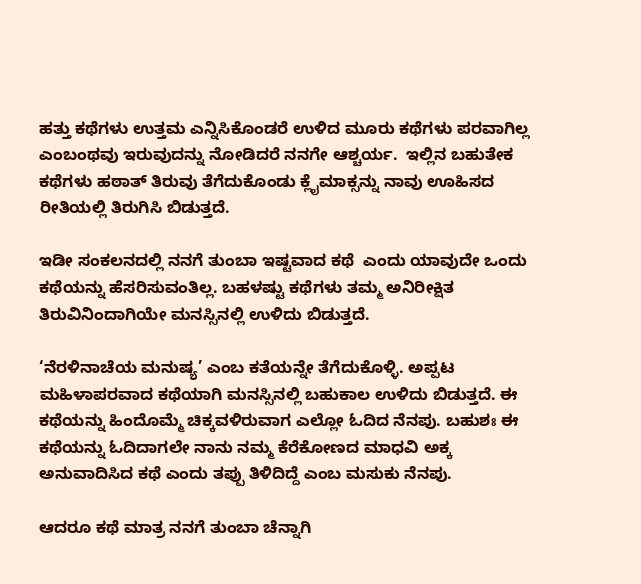ಹತ್ತು ಕಥೆಗಳು ಉತ್ತಮ ಎನ್ನಿಸಿಕೊಂಡರೆ ಉಳಿದ ಮೂರು ಕಥೆಗಳು ಪರವಾಗಿಲ್ಲ ಎಂಬಂಥವು ಇರುವುದನ್ನು ನೋಡಿದರೆ ನನಗೇ ಆಶ್ಚರ್ಯ.  ಇಲ್ಲಿನ ಬಹುತೇಕ ಕಥೆಗಳು ಹಠಾತ್ ತಿರುವು ತೆಗೆದುಕೊಂಡು ಕ್ಲೈಮಾಕ್ಸನ್ನು ನಾವು ಊಹಿಸದ ರೀತಿಯಲ್ಲಿ ತಿರುಗಿಸಿ ಬಿಡುತ್ತದೆ.

ಇಡೀ ಸಂಕಲನದಲ್ಲಿ ನನಗೆ ತುಂಬಾ ಇಷ್ಟವಾದ ಕಥೆ  ಎಂದು ಯಾವುದೇ ಒಂದು ಕಥೆಯನ್ನು ಹೆಸರಿಸುವಂತಿಲ್ಲ. ಬಹಳಷ್ಟು ಕಥೆಗಳು ತಮ್ಮ ಅನಿರೀಕ್ಷಿತ ತಿರುವಿನಿಂದಾಗಿಯೇ ಮನಸ್ಸಿನಲ್ಲಿ ಉಳಿದು ಬಿಡುತ್ತದೆ.

‘ನೆರಳಿನಾಚೆಯ ಮನುಷ್ಯ’ ಎಂಬ ಕತೆಯನ್ನೇ ತೆಗೆದುಕೊಳ್ಳಿ. ಅಪ್ಪಟ ಮಹಿಳಾಪರವಾದ ಕಥೆಯಾಗಿ ಮನಸ್ಸಿನಲ್ಲಿ ಬಹುಕಾಲ ಉಳಿದು ಬಿಡುತ್ತದೆ. ಈ ಕಥೆಯನ್ನು ಹಿಂದೊಮ್ಮೆ ಚಿಕ್ಕವಳಿರುವಾಗ ಎಲ್ಲೋ ಓದಿದ ನೆನಪು. ಬಹುಶಃ ಈ ಕಥೆಯನ್ನು ಓದಿದಾಗಲೇ ನಾನು ನಮ್ಮ ಕೆರೆಕೋಣದ ಮಾಧವಿ ಅಕ್ಕ ಅನುವಾದಿಸಿದ ಕಥೆ ಎಂದು ತಪ್ಪು ತಿಳಿದಿದ್ದೆ ಎಂಬ ಮಸುಕು ನೆನಪು.

ಆದರೂ ಕಥೆ ಮಾತ್ರ ನನಗೆ ತುಂಬಾ ಚೆನ್ನಾಗಿ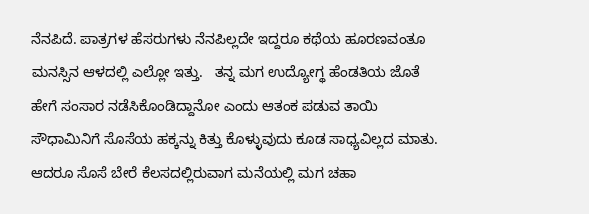ನೆನಪಿದೆ. ಪಾತ್ರಗಳ ಹೆಸರುಗಳು ನೆನಪಿಲ್ಲದೇ ಇದ್ದರೂ ಕಥೆಯ ಹೂರಣವಂತೂ ಮನಸ್ಸಿನ ಆಳದಲ್ಲಿ ಎಲ್ಲೋ ಇತ್ತು.   ತನ್ನ ಮಗ ಉದ್ಯೋಗ್ಥ ಹೆಂಡತಿಯ ಜೊತೆ ಹೇಗೆ ಸಂಸಾರ ನಡೆಸಿಕೊಂಡಿದ್ದಾನೋ ಎಂದು ಆತಂಕ ಪಡುವ ತಾಯಿ ಸೌಧಾಮಿನಿಗೆ ಸೊಸೆಯ ಹಕ್ಕನ್ನು ಕಿತ್ತು ಕೊಳ್ಳುವುದು ಕೂಡ ಸಾಧ್ಯವಿಲ್ಲದ ಮಾತು. ಆದರೂ ಸೊಸೆ ಬೇರೆ ಕೆಲಸದಲ್ಲಿರುವಾಗ ಮನೆಯಲ್ಲಿ ಮಗ ಚಹಾ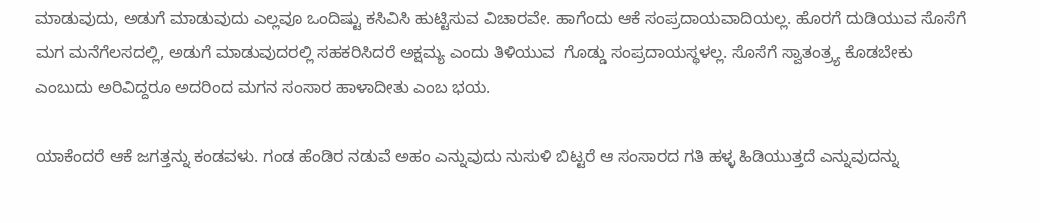ಮಾಡುವುದು, ಅಡುಗೆ ಮಾಡುವುದು ಎಲ್ಲವೂ ಒಂದಿಷ್ಟು ಕಸಿವಿಸಿ ಹುಟ್ಟಿಸುವ ವಿಚಾರವೇ. ಹಾಗೆಂದು ಆಕೆ ಸಂಪ್ರದಾಯವಾದಿಯಲ್ಲ. ಹೊರಗೆ ದುಡಿಯುವ ಸೊಸೆಗೆ ಮಗ ಮನೆಗೆಲಸದಲ್ಲಿ, ಅಡುಗೆ ಮಾಡುವುದರಲ್ಲಿ ಸಹಕರಿಸಿದರೆ ಅಕ್ಷಮ್ಯ ಎಂದು ತಿಳಿಯುವ  ಗೊಡ್ಡು ಸಂಪ್ರದಾಯಸ್ಥಳಲ್ಲ. ಸೊಸೆಗೆ ಸ್ವಾತಂತ್ರ್ಯ ಕೊಡಬೇಕು ಎಂಬುದು ಅರಿವಿದ್ದರೂ ಅದರಿಂದ ಮಗನ ಸಂಸಾರ ಹಾಳಾದೀತು ಎಂಬ ಭಯ.

ಯಾಕೆಂದರೆ ಆಕೆ ಜಗತ್ತನ್ನು ಕಂಡವಳು. ಗಂಡ ಹೆಂಡಿರ ನಡುವೆ ಅಹಂ ಎನ್ನುವುದು ನುಸುಳಿ ಬಿಟ್ಟರೆ ಆ ಸಂಸಾರದ ಗತಿ ಹಳ್ಳ ಹಿಡಿಯುತ್ತದೆ ಎನ್ನುವುದನ್ನು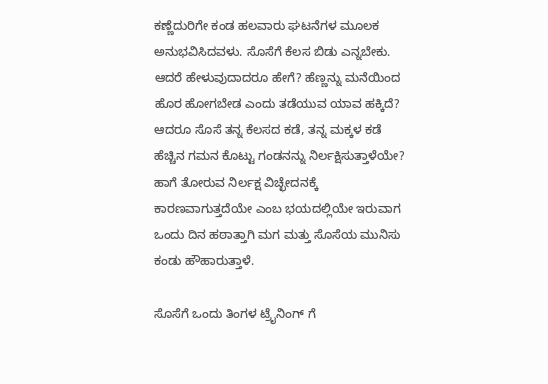ಕಣ್ಣೆದುರಿಗೇ ಕಂಡ ಹಲವಾರು ಘಟನೆಗಳ ಮೂಲಕ ಅನುಭವಿಸಿದವಳು. ಸೊಸೆಗೆ ಕೆಲಸ ಬಿಡು ಎನ್ನಬೇಕು. ಆದರೆ ಹೇಳುವುದಾದರೂ ಹೇಗೆ? ಹೆಣ್ಣನ್ನು ಮನೆಯಿಂದ ಹೊರ ಹೋಗಬೇಡ ಎಂದು ತಡೆಯುವ ಯಾವ ಹಕ್ಕಿದೆ? ಆದರೂ ಸೊಸೆ ತನ್ನ ಕೆಲಸದ ಕಡೆ, ತನ್ನ ಮಕ್ಕಳ ಕಡೆ  ಹೆಚ್ಚಿನ ಗಮನ ಕೊಟ್ಟು ಗಂಡನನ್ನು ನಿರ್ಲಕ್ಷಿಸುತ್ತಾಳೆಯೇ? ಹಾಗೆ ತೋರುವ ನಿರ್ಲಕ್ಷ ವಿಚ್ಛೇದನಕ್ಕೆ ಕಾರಣವಾಗುತ್ತದೆಯೇ ಎಂಬ ಭಯದಲ್ಲಿಯೇ ಇರುವಾಗ ಒಂದು ದಿನ ಹಠಾತ್ತಾಗಿ ಮಗ ಮತ್ತು ಸೊಸೆಯ ಮುನಿಸು ಕಂಡು ಹೌಹಾರುತ್ತಾಳೆ.

ಸೊಸೆಗೆ ಒಂದು ತಿಂಗಳ ಟ್ರೈನಿಂಗ್ ಗೆ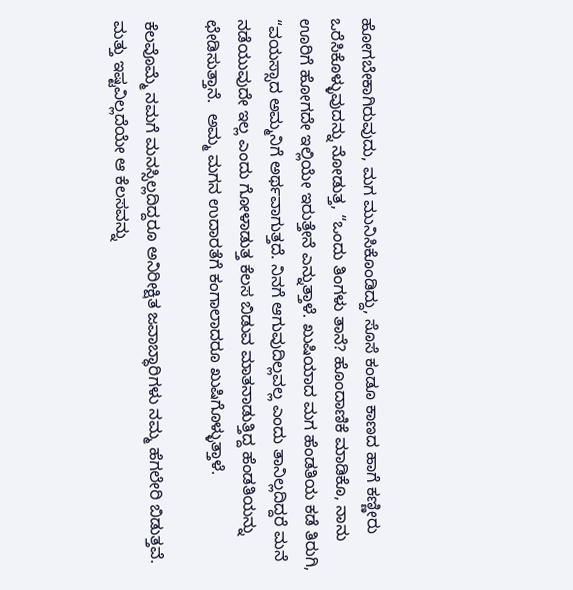ಹೋಗಬೇಕಾಗಿರುವುದು, ಮಗ ಮುನಿಸಿಕೊಂಡಿದ್ದು, ಸೊಸೆ ಕಂಡೂ ಕಾಣದ ಹಾಗೆ ಕಣ್ಣೀರು ಒರೆಸಿಕೊಳ್ಳುವುದನ್ನು ನೋಡುತ್ತ, “ಒಂದು ತಿಂಗಳು ತಾನೆ? ಹೊಂದಾಣಿಕೆ ಮಾಡಿಕೊ, ನಾನು ಊರಿಗೆ ಹೋಗದೇ ಇಲ್ಲಿಯೇ ಇರುತ್ತೇನೆ ಎನ್ನುತ್ತಾಳೆ. ಖುಷಿಯಾದ ಮಗ ಹೆಂಡತಿಯ ಕಡೆ ತಿರುಗಿ, “ವಯಸ್ಸಾದ ಅಮ್ಮನಿಗೆ ಅರ್ಥವಾಗುತ್ತದೆ. ನಿನಗೆ ಆಗುವುದಿಲ್ಲವಲ್ಲ ಎಂದು ತಾನಿಲ್ಲದಿದ್ದರೆ ಮನೆ ನಡೆಯುವುದೇ ಇಲ್ಲ ಎಂದು ಗೋಳಾಡುತ್ತ ಕೆಲಸ ಬಿಡುವ ಮಾತನಾಡುತ್ತಿದ್ದ ಹೆಂಡತಿಯನ್ನು ಛೇಡಿಸುತ್ತಾನೆ.  ಅಮ್ಮ ಮಗನ ಉದಾರತೆಗೆ ಕಂಗಾಲಾದರೂ ಖುಷಿಗೊಳ್ಳುತ್ತಾಳೆ.

ಕೆಲವೊಮ್ಮೆ ನಮಗೆ ಮನಸ್ಸಿಲ್ಲದಿದ್ದರೂ ಅನಿರೀಕ್ಷಿತ ಜವಾಬ್ಧಾರಿಗಳು ನಮ್ಮ ಹೆಗಲೇರಿ ಬಿಡುತ್ತವೆ. ಮತ್ತು ಇಷ್ಟವಿಲ್ಲದೆಯೇ ಆ ಕೆಲಸವನ್ನು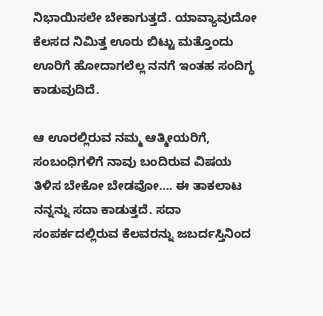ನಿಭಾಯಿಸಲೇ ಬೇಕಾಗುತ್ತದೆ. ಯಾವ್ಯಾವುದೋ ಕೆಲಸದ ನಿಮಿತ್ತ ಊರು ಬಿಟ್ಟು ಮತ್ತೊಂದು ಊರಿಗೆ ಹೋದಾಗಲೆಲ್ಲ ನನಗೆ ಇಂತಹ ಸಂದಿಗ್ಧ ಕಾಡುವುದಿದೆ.

ಆ ಊರಲ್ಲಿರುವ ನಮ್ಮ ಆತ್ಮೀಯರಿಗೆ, ಸಂಬಂಧಿಗಳಿಗೆ ನಾವು ಬಂದಿರುವ ವಿಷಯ ತಿಳಿಸ ಬೇಕೋ ಬೇಡವೋ…. ಈ ತಾಕಲಾಟ ನನ್ನನ್ನು ಸದಾ ಕಾಡುತ್ತದೆ. ಸದಾ ಸಂಪರ್ಕದಲ್ಲಿರುವ ಕೆಲವರನ್ನು ಜಬರ್ದಸ್ತಿನಿಂದ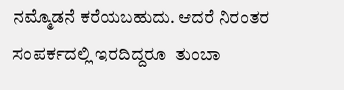ನಮ್ಮೊಡನೆ ಕರೆಯಬಹುದು. ಆದರೆ ನಿರಂತರ  ಸಂಪರ್ಕದಲ್ಲಿ ಇರದಿದ್ದರೂ  ತುಂಬಾ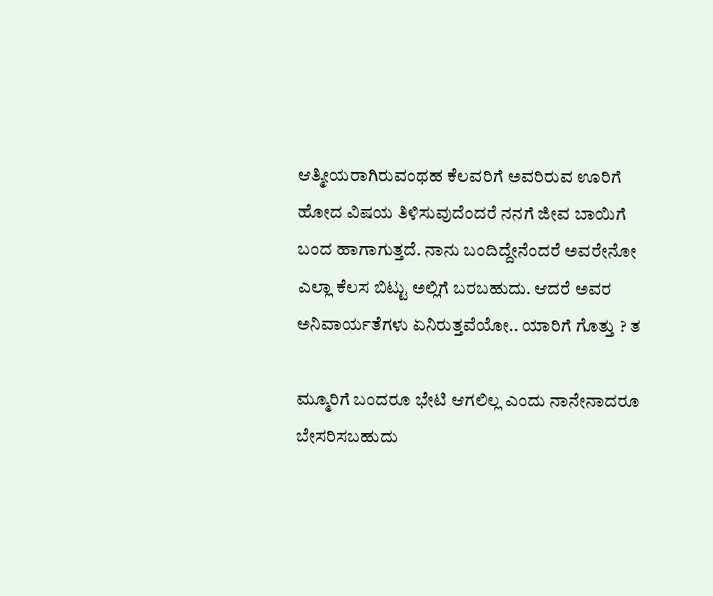ಆತ್ಮೀಯರಾಗಿರುವಂಥಹ ಕೆಲವರಿಗೆ ಅವರಿರುವ ಊರಿಗೆ ಹೋದ ವಿಷಯ ತಿಳಿಸುವುದೆಂದರೆ ನನಗೆ ಜೀವ ಬಾಯಿಗೆ ಬಂದ ಹಾಗಾಗುತ್ತದೆ. ನಾನು ಬಂದಿದ್ದೇನೆಂದರೆ ಅವರೇನೋ ಎಲ್ಲಾ ಕೆಲಸ ಬಿಟ್ಟು ಅಲ್ಲಿಗೆ ಬರಬಹುದು. ಆದರೆ ಅವರ  ಅನಿವಾರ್ಯತೆಗಳು ಏನಿರುತ್ತವೆಯೋ.. ಯಾರಿಗೆ ಗೊತ್ತು ? ತ

ಮ್ಮೂರಿಗೆ ಬಂದರೂ ಭೇಟಿ ಆಗಲಿಲ್ಲ ಎಂದು ನಾನೇನಾದರೂ ಬೇಸರಿಸಬಹುದು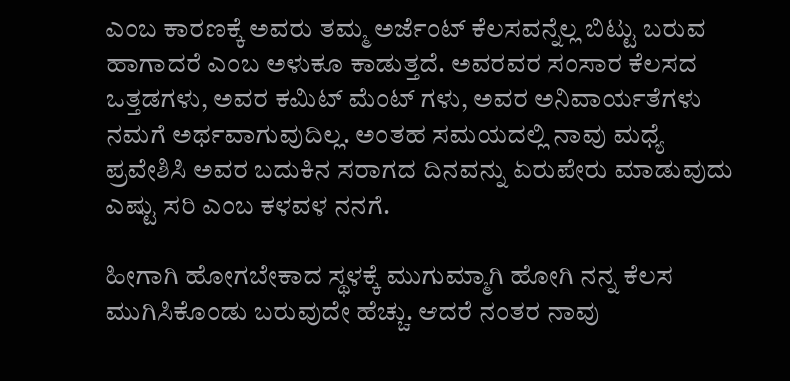ಎಂಬ ಕಾರಣಕ್ಕೆ ಅವರು ತಮ್ಮ ಅರ್ಜೆಂಟ್ ಕೆಲಸವನ್ನೆಲ್ಲ ಬಿಟ್ಟು ಬರುವ ಹಾಗಾದರೆ ಎಂಬ ಅಳುಕೂ ಕಾಡುತ್ತದೆ. ಅವರವರ ಸಂಸಾರ ಕೆಲಸದ ಒತ್ತಡಗಳು, ಅವರ ಕಮಿಟ್ ಮೆಂಟ್ ಗಳು, ಅವರ ಅನಿವಾರ್ಯತೆಗಳು ನಮಗೆ ಅರ್ಥವಾಗುವುದಿಲ್ಲ. ಅಂತಹ ಸಮಯದಲ್ಲಿ ನಾವು ಮಧ್ಯೆ ಪ್ರವೇಶಿಸಿ ಅವರ ಬದುಕಿನ ಸರಾಗದ ದಿನವನ್ನು ಏರುಪೇರು ಮಾಡುವುದು ಎಷ್ಟು ಸರಿ ಎಂಬ ಕಳವಳ ನನಗೆ.

ಹೀಗಾಗಿ ಹೋಗಬೇಕಾದ ಸ್ಥಳಕ್ಕೆ ಮುಗುಮ್ಮಾಗಿ ಹೋಗಿ ನನ್ನ ಕೆಲಸ ಮುಗಿಸಿಕೊಂಡು ಬರುವುದೇ ಹೆಚ್ಚು. ಆದರೆ ನಂತರ ನಾವು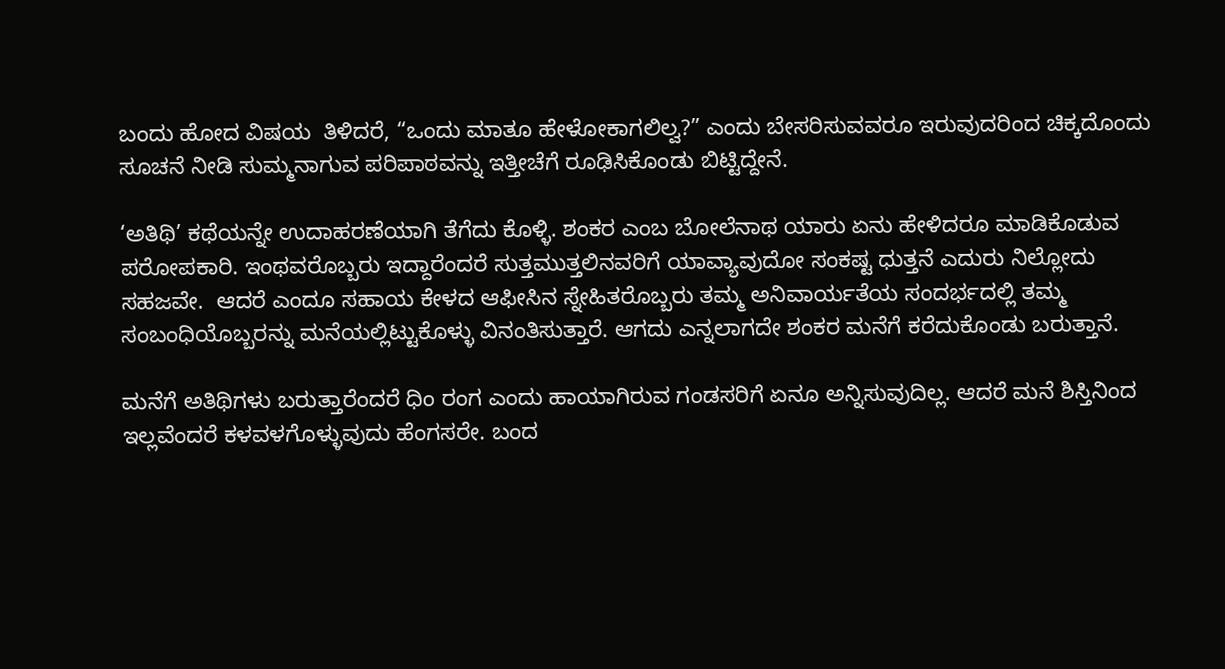ಬಂದು ಹೋದ ವಿಷಯ  ತಿಳಿದರೆ, “ಒಂದು ಮಾತೂ ಹೇಳೋಕಾಗಲಿಲ್ವ?” ಎಂದು ಬೇಸರಿಸುವವರೂ ಇರುವುದರಿಂದ ಚಿಕ್ಕದೊಂದು ಸೂಚನೆ ನೀಡಿ ಸುಮ್ಮನಾಗುವ ಪರಿಪಾಠವನ್ನು ಇತ್ತೀಚೆಗೆ ರೂಢಿಸಿಕೊಂಡು ಬಿಟ್ಟಿದ್ದೇನೆ.

‘ಅತಿಥಿ’ ಕಥೆಯನ್ನೇ ಉದಾಹರಣೆಯಾಗಿ ತೆಗೆದು ಕೊಳ್ಳಿ. ಶಂಕರ ಎಂಬ ಬೋಲೆನಾಥ ಯಾರು ಏನು ಹೇಳಿದರೂ ಮಾಡಿಕೊಡುವ ಪರೋಪಕಾರಿ. ಇಂಥವರೊಬ್ಬರು ಇದ್ದಾರೆಂದರೆ ಸುತ್ತಮುತ್ತಲಿನವರಿಗೆ ಯಾವ್ಯಾವುದೋ ಸಂಕಷ್ಟ ಧುತ್ತನೆ ಎದುರು ನಿಲ್ಲೋದು ಸಹಜವೇ.  ಆದರೆ ಎಂದೂ ಸಹಾಯ ಕೇಳದ ಆಫೀಸಿನ ಸ್ನೇಹಿತರೊಬ್ಬರು ತಮ್ಮ ಅನಿವಾರ್ಯತೆಯ ಸಂದರ್ಭದಲ್ಲಿ ತಮ್ಮ ಸಂಬಂಧಿಯೊಬ್ಬರನ್ನು ಮನೆಯಲ್ಲಿಟ್ಟುಕೊಳ್ಳು ವಿನಂತಿಸುತ್ತಾರೆ. ಆಗದು ಎನ್ನಲಾಗದೇ ಶಂಕರ ಮನೆಗೆ ಕರೆದುಕೊಂಡು ಬರುತ್ತಾನೆ.

ಮನೆಗೆ ಅತಿಥಿಗಳು ಬರುತ್ತಾರೆಂದರೆ ಧಿಂ ರಂಗ ಎಂದು ಹಾಯಾಗಿರುವ ಗಂಡಸರಿಗೆ ಏನೂ ಅನ್ನಿಸುವುದಿಲ್ಲ. ಆದರೆ ಮನೆ ಶಿಸ್ತಿನಿಂದ ಇಲ್ಲವೆಂದರೆ ಕಳವಳಗೊಳ್ಳುವುದು ಹೆಂಗಸರೇ. ಬಂದ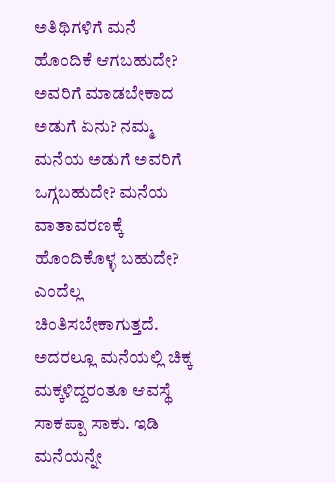ಅತಿಥಿಗಳಿಗೆ ಮನೆ ಹೊಂದಿಕೆ ಆಗಬಹುದೇ? ಅವರಿಗೆ ಮಾಡಬೇಕಾದ ಅಡುಗೆ ಏನು? ನಮ್ಮ ಮನೆಯ ಅಡುಗೆ ಅವರಿಗೆ ಒಗ್ಗಬಹುದೇ? ಮನೆಯ ವಾತಾವರಣಕ್ಕೆ ಹೊಂದಿಕೊಳ್ಳ ಬಹುದೇ? ಎಂದೆಲ್ಲ ಚಿಂತಿಸಬೇಕಾಗುತ್ತದೆ. ಅದರಲ್ಲೂ ಮನೆಯಲ್ಲಿ ಚಿಕ್ಕ ಮಕ್ಕಳಿದ್ದರಂತೂ ಆವಸ್ಥೆ ಸಾಕಪ್ಪಾ ಸಾಕು. ಇಡಿ ಮನೆಯನ್ನೇ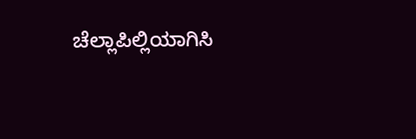ಚೆಲ್ಲಾಪಿಲ್ಲಿಯಾಗಿಸಿ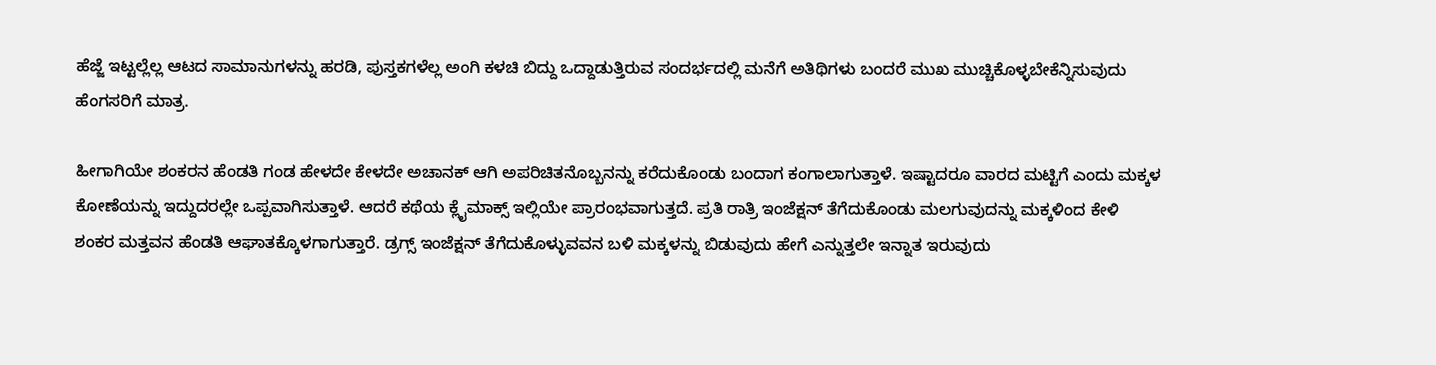ಹೆಜ್ಜೆ ಇಟ್ಟಲ್ಲೆಲ್ಲ ಆಟದ ಸಾಮಾನುಗಳನ್ನು ಹರಡಿ, ಪುಸ್ತಕಗಳೆಲ್ಲ ಅಂಗಿ ಕಳಚಿ ಬಿದ್ದು ಒದ್ದಾಡುತ್ತಿರುವ ಸಂದರ್ಭದಲ್ಲಿ ಮನೆಗೆ ಅತಿಥಿಗಳು ಬಂದರೆ ಮುಖ ಮುಚ್ಚಿಕೊಳ್ಳಬೇಕೆನ್ನಿಸುವುದು ಹೆಂಗಸರಿಗೆ ಮಾತ್ರ.

ಹೀಗಾಗಿಯೇ ಶಂಕರನ ಹೆಂಡತಿ ಗಂಡ ಹೇಳದೇ ಕೇಳದೇ ಅಚಾನಕ್ ಆಗಿ ಅಪರಿಚಿತನೊಬ್ಬನನ್ನು ಕರೆದುಕೊಂಡು ಬಂದಾಗ ಕಂಗಾಲಾಗುತ್ತಾಳೆ. ಇಷ್ಟಾದರೂ ವಾರದ ಮಟ್ಟಿಗೆ ಎಂದು ಮಕ್ಕಳ ಕೋಣೆಯನ್ನು ಇದ್ದುದರಲ್ಲೇ ಒಪ್ಪವಾಗಿಸುತ್ತಾಳೆ. ಆದರೆ ಕಥೆಯ ಕ್ಲೈಮಾಕ್ಸ್ ಇಲ್ಲಿಯೇ ಪ್ರಾರಂಭವಾಗುತ್ತದೆ. ಪ್ರತಿ ರಾತ್ರಿ ಇಂಜೆಕ್ಷನ್ ತೆಗೆದುಕೊಂಡು ಮಲಗುವುದನ್ನು ಮಕ್ಕಳಿಂದ ಕೇಳಿ ಶಂಕರ ಮತ್ತವನ ಹೆಂಡತಿ ಆಘಾತಕ್ಕೊಳಗಾಗುತ್ತಾರೆ. ಡ್ರಗ್ಸ್ ಇಂಜೆಕ್ಷನ್ ತೆಗೆದುಕೊಳ್ಳುವವನ ಬಳಿ ಮಕ್ಕಳನ್ನು ಬಿಡುವುದು ಹೇಗೆ ಎನ್ನುತ್ತಲೇ ಇನ್ನಾತ ಇರುವುದು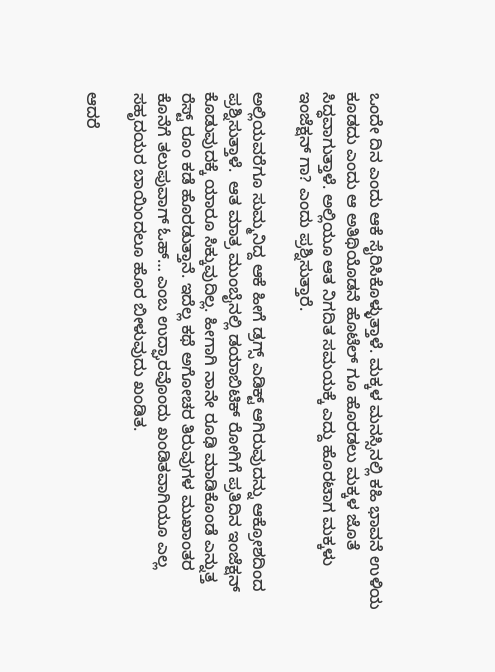ಒಂದೇ ದಿನ ಎಂದು ಆಕೆ ಸೈರಿಸಿಕೊಳ್ಳುತ್ತಾಳೆ. ಮಕ್ಕಳ ಮನಸ್ಸಿನಲ್ಲಿ ಕಹಿ ಭಾವನೆ ಉಳಿಯ ಕೂಡದು ಎಂದು ಆ ಅತಿಥಿಯೊಡನೆ ಹೊಟೆಲ್ ಗೂ ಹೊರಡಲು ಮಕ್ಕಳ ಜೊತೆ ಸಿದ್ಧವಾಗುತ್ತಾಳೆ. ಅಲ್ಲಿಯೂ ಆತ ನಿಗದಿತ ಸಮಯಕ್ಕೆ ಎದ್ದು ಹೊರಟಾಗ ಮಕ್ಕಳು ಇಂಜೆಕ್ಷನ್ ಗಾ? ಎಂದು ಪ್ರಶ್ನಿಸುತ್ತಾರೆ.

ಅಲ್ಲಿಯವರೆಗೂ ಸುಮ್ಮನಿದ್ದ ಆಕೆ ಹೀಗೆ ಡ್ರಗ್ಸ್ ಎಡಿಕ್ಟ್ ಆಗಿರುವುದನ್ನು ಆಕ್ರೋಶದಿಂದ ಪ್ರಶ್ನಿಸುತ್ತಾಳೆ.  ಆತ ಮಾತ್ರ ಮುಂಬೈನಲ್ಲಿ ಡಯಾಬಿಟಿಕ್ ರೋಗಿಗೆ ಪ್ರತಿದಿನ ಇಂಜೆಕ್ಷನ್ ಕೊಡುವುದಕ್ಕೆ ಯಾರೂ ಸಿಕ್ಕುವುದಿಲ್ಲ. ಹೀಗಾಗಿ ನಾನೇ ರೂಢಿ ಮಾಡಿಕೊಂಡೆ ಎನ್ನುತ್ತ ರೆಸ್ಟ್ ರೂಂ ಕಡೆ ಹೊರಡುತ್ತಾನೆ. ಇದೆಲ್ಲ ಕಥೆ ಅಗೋಚರ ತಿರುವುಗಳ ಮುಖಾಂತರ ಕೊನೆಗೆ ತಲುಪುವಾಗ್ ಓಹ್… ಎಂಬ ಉದ್ಘಾರವೊಂದು ಖಂಡಿತವಾಗಿಯೂ ಎಲ್ಲ ಸಹೃದಯರ ಬಾಯಿಂದಲೂ ಹೊರ ಬೀಳುವುದು ಖಂಡಿತ.

ಆದರೆ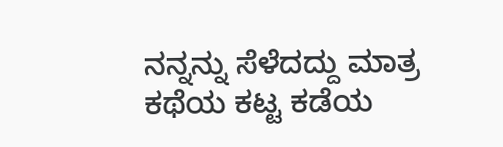ನನ್ನನ್ನು ಸೆಳೆದದ್ದು ಮಾತ್ರ ಕಥೆಯ ಕಟ್ಟ ಕಡೆಯ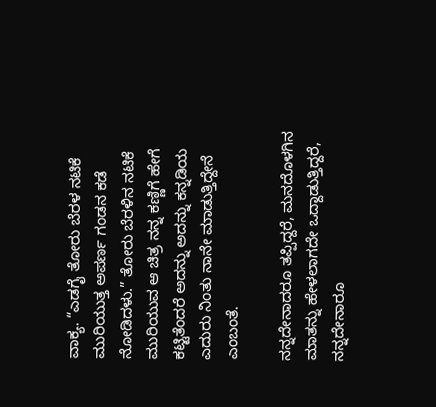ವಾಕ್ಯ. “ಎಡಗೈ ತೋರು ಬೆರಳ ನಟಿಕೆ ಮುರಿಯುತ್ತ ಅಪರ್ಣ ಗಂಡನ ಕಡೆ ನೋಡಿದಳು.” ತೋರು ಬೆರಳಿನ ನಟಿಕೆ ಮುರಿಯುವ ಆ ಚಿತ್ರ ನನ್ನ ಕಣ್ಣಿಗೆ ಹೇಗೆ ಕಟ್ಟಿತೆಂದರೆ ಅದನ್ನು ಅದನ್ನು ಕನ್ನಡಿಯ ಎದುರು ನಿಂತು ನಾನೇ ಮಾಡುತ್ತಿದ್ದೇನೆ ಎಂಬಂತೆ.

ನನ್ನದೇನಾದರೂ ತಪ್ಪಿದ್ದರೆ, ಮನದೊಳಗಿನ ಮಾತನ್ನು ಹೇಳಲಾಗದೇ ಒದ್ದಾಡುತ್ತಿದ್ದರೆ, ನನ್ನದೇನಾರೂ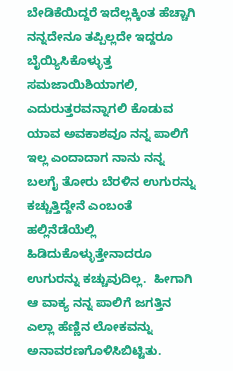ಬೇಡಿಕೆಯಿದ್ದರೆ ಇದೆಲ್ಲಕ್ಕಿಂತ ಹೆಚ್ಚಾಗಿ ನನ್ನದೇನೂ ತಪ್ಪಿಲ್ಲದೇ ಇದ್ದರೂ ಬೈಯ್ಯಿಸಿಕೊಳ್ಳುತ್ತ ಸಮಜಾಯಿಶಿಯಾಗಲಿ, ಎದುರುತ್ತರವನ್ನಾಗಲಿ ಕೊಡುವ ಯಾವ ಅವಕಾಶವೂ ನನ್ನ ಪಾಲಿಗೆ ಇಲ್ಲ ಎಂದಾದಾಗ ನಾನು ನನ್ನ ಬಲಗೈ ತೋರು ಬೆರಳಿನ ಉಗುರನ್ನು ಕಚ್ಚುತ್ತಿದ್ದೇನೆ ಎಂಬಂತೆ ಹಲ್ಲಿನೆಡೆಯೆಲ್ಲಿ ಹಿಡಿದುಕೊಳ್ಳುತ್ತೇನಾದರೂ ಉಗುರನ್ನು ಕಚ್ಚುವುದಿಲ್ಲ.  ಹೀಗಾಗಿ ಆ ವಾಕ್ಯ ನನ್ನ ಪಾಲಿಗೆ ಜಗತ್ತಿನ ಎಲ್ಲಾ ಹೆಣ್ಣಿನ ಲೋಕವನ್ನು ಅನಾವರಣಗೊಳಿಸಿಬಿಟ್ಟಿತು.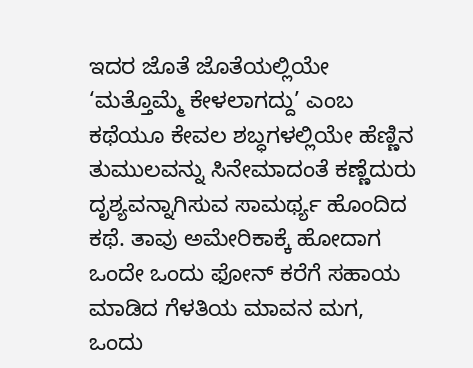ಇದರ ಜೊತೆ ಜೊತೆಯಲ್ಲಿಯೇ ‘ಮತ್ತೊಮ್ಮೆ ಕೇಳಲಾಗದ್ದು’ ಎಂಬ ಕಥೆಯೂ ಕೇವಲ ಶಬ್ಧಗಳಲ್ಲಿಯೇ ಹೆಣ್ಣಿನ ತುಮುಲವನ್ನು ಸಿನೇಮಾದಂತೆ ಕಣ್ಣೆದುರು ದೃಶ್ಯವನ್ನಾಗಿಸುವ ಸಾಮರ್ಥ್ಯ ಹೊಂದಿದ ಕಥೆ. ತಾವು ಅಮೇರಿಕಾಕ್ಕೆ ಹೋದಾಗ ಒಂದೇ ಒಂದು ಫೋನ್ ಕರೆಗೆ ಸಹಾಯ ಮಾಡಿದ ಗೆಳತಿಯ ಮಾವನ ಮಗ, ಒಂದು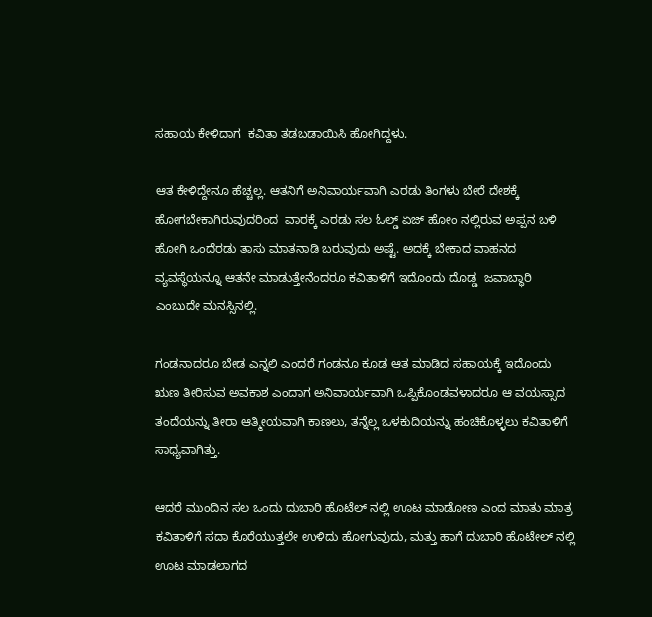ಸಹಾಯ ಕೇಳಿದಾಗ  ಕವಿತಾ ತಡಬಡಾಯಿಸಿ ಹೋಗಿದ್ದಳು.

ಆತ ಕೇಳಿದ್ದೇನೂ ಹೆಚ್ಚಲ್ಲ. ಆತನಿಗೆ ಅನಿವಾರ್ಯವಾಗಿ ಎರಡು ತಿಂಗಳು ಬೇರೆ ದೇಶಕ್ಕೆ ಹೋಗಬೇಕಾಗಿರುವುದರಿಂದ  ವಾರಕ್ಕೆ ಎರಡು ಸಲ ಓಲ್ಡ್ ಏಜ್ ಹೋಂ ನಲ್ಲಿರುವ ಅಪ್ಪನ ಬಳಿ ಹೋಗಿ ಒಂದೆರಡು ತಾಸು ಮಾತನಾಡಿ ಬರುವುದು ಅಷ್ಟೆ. ಅದಕ್ಕೆ ಬೇಕಾದ ವಾಹನದ ವ್ಯವಸ್ಥೆಯನ್ನೂ ಆತನೇ ಮಾಡುತ್ತೇನೆಂದರೂ ಕವಿತಾಳಿಗೆ ಇದೊಂದು ದೊಡ್ಡ  ಜವಾಬ್ಧಾರಿ ಎಂಬುದೇ ಮನಸ್ಸಿನಲ್ಲಿ.

ಗಂಡನಾದರೂ ಬೇಡ ಎನ್ನಲಿ ಎಂದರೆ ಗಂಡನೂ ಕೂಡ ಆತ ಮಾಡಿದ ಸಹಾಯಕ್ಕೆ ಇದೊಂದು ಋಣ ತೀರಿಸುವ ಅವಕಾಶ ಎಂದಾಗ ಅನಿವಾರ್ಯವಾಗಿ ಒಪ್ಪಿಕೊಂಡವಳಾದರೂ ಆ ವಯಸ್ಸಾದ ತಂದೆಯನ್ನು ತೀರಾ ಆತ್ಮೀಯವಾಗಿ ಕಾಣಲು, ತನ್ನೆಲ್ಲ ಒಳಕುದಿಯನ್ನು ಹಂಚಿಕೊಳ್ಳಲು ಕವಿತಾಳಿಗೆ ಸಾಧ್ಯವಾಗಿತ್ತು.

ಆದರೆ ಮುಂದಿನ ಸಲ ಒಂದು ದುಬಾರಿ ಹೊಟೆಲ್ ನಲ್ಲಿ ಊಟ ಮಾಡೋಣ ಎಂದ ಮಾತು ಮಾತ್ರ ಕವಿತಾಳಿಗೆ ಸದಾ ಕೊರೆಯುತ್ತಲೇ ಉಳಿದು ಹೋಗುವುದು, ಮತ್ತು ಹಾಗೆ ದುಬಾರಿ ಹೊಟೇಲ್ ನಲ್ಲಿ ಊಟ ಮಾಡಲಾಗದ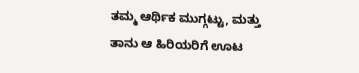ತಮ್ಮ ಆರ್ಥಿಕ ಮುಗ್ಗಟ್ಟು, ಮತ್ತು ತಾನು ಆ ಹಿರಿಯರಿಗೆ ಊಟ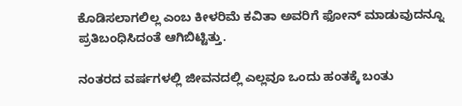ಕೊಡಿಸಲಾಗಲಿಲ್ಲ ಎಂಬ ಕೀಳರಿಮೆ ಕವಿತಾ ಅವರಿಗೆ ಫೋನ್ ಮಾಡುವುದನ್ನೂ ಪ್ರತಿಬಂಧಿಸಿದಂತೆ ಆಗಿಬಿಟ್ಟಿತ್ತು.

ನಂತರದ ವರ್ಷಗಳಲ್ಲಿ ಜೀವನದಲ್ಲಿ ಎಲ್ಲವೂ ಒಂದು ಹಂತಕ್ಕೆ ಬಂತು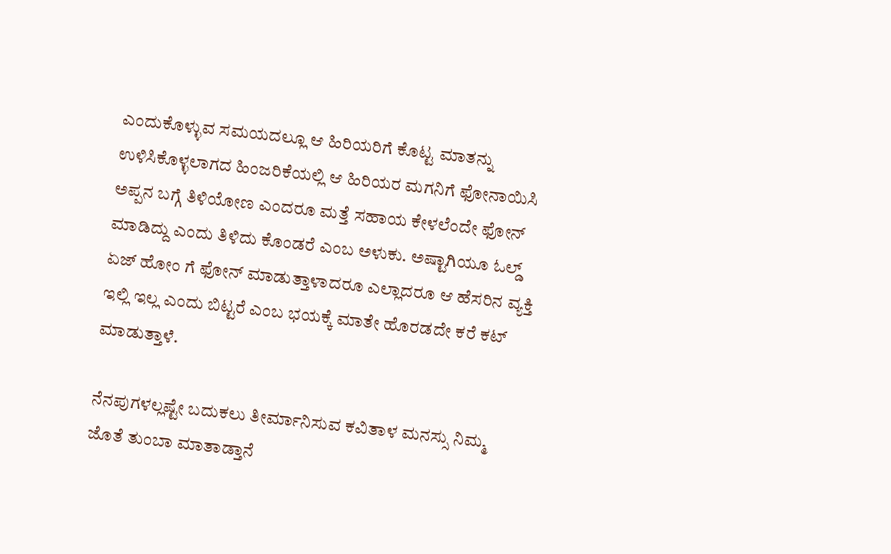ಎಂದುಕೊಳ್ಳುವ ಸಮಯದಲ್ಲೂ ಆ ಹಿರಿಯರಿಗೆ ಕೊಟ್ಟ ಮಾತನ್ನು  ಉಳಿಸಿಕೊಳ್ಳಲಾಗದ ಹಿಂಜರಿಕೆಯಲ್ಲಿ ಆ ಹಿರಿಯರ ಮಗನಿಗೆ ಫೋನಾಯಿಸಿ ಅಪ್ಪನ ಬಗ್ಗೆ ತಿಳಿಯೋಣ ಎಂದರೂ ಮತ್ತೆ ಸಹಾಯ ಕೇಳಲೆಂದೇ ಫೋನ್ ಮಾಡಿದ್ದು ಎಂದು ತಿಳಿದು ಕೊಂಡರೆ ಎಂಬ ಅಳುಕು. ಅಷ್ಟಾಗಿಯೂ ಓಲ್ಡ್ ಏಜ್ ಹೋಂ ಗೆ ಫೋನ್ ಮಾಡುತ್ತಾಳಾದರೂ ಎಲ್ಲಾದರೂ ಆ ಹೆಸರಿನ ವ್ಯಕ್ತಿ ಇಲ್ಲಿ ಇಲ್ಲ ಎಂದು ಬಿಟ್ಟರೆ ಎಂಬ ಭಯಕ್ಕೆ ಮಾತೇ ಹೊರಡದೇ ಕರೆ ಕಟ್ ಮಾಡುತ್ತಾಳೆ.

ನೆನಪುಗಳಲ್ಲಷ್ಟೇ ಬದುಕಲು ತೀರ್ಮಾನಿಸುವ ಕವಿತಾಳ ಮನಸ್ಸು ನಿಮ್ಮ ಜೊತೆ ತುಂಬಾ ಮಾತಾಡ್ತಾನೆ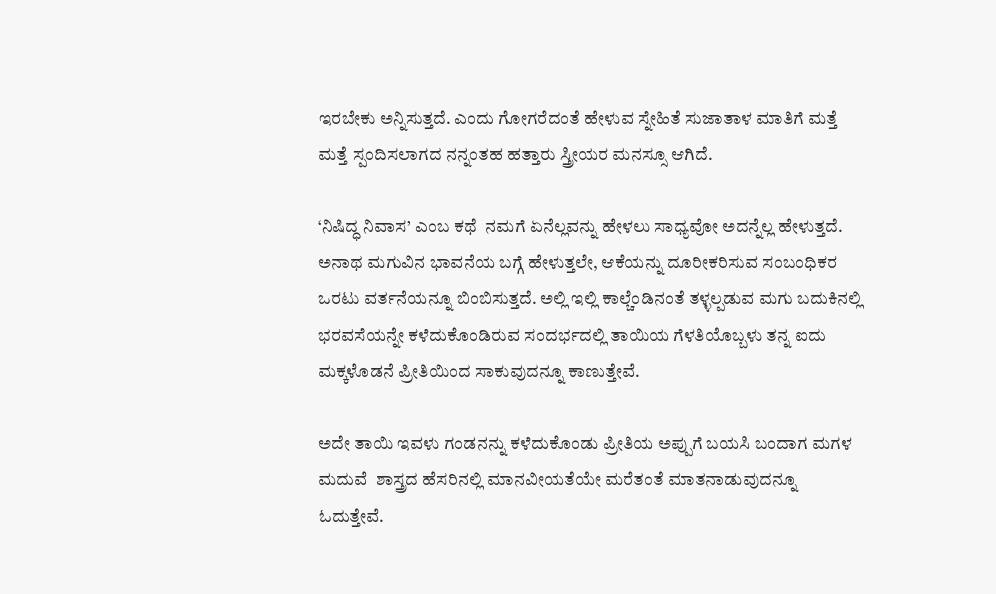ಇರಬೇಕು ಅನ್ನಿಸುತ್ತದೆ. ಎಂದು ಗೋಗರೆದಂತೆ ಹೇಳುವ ಸ್ನೇಹಿತೆ ಸುಜಾತಾಳ ಮಾತಿಗೆ ಮತ್ತೆ ಮತ್ತೆ ಸ್ಪಂದಿಸಲಾಗದ ನನ್ನಂತಹ ಹತ್ತಾರು ಸ್ತ್ರೀಯರ ಮನಸ್ಸೂ ಆಗಿದೆ.

‘ನಿಷಿದ್ಧ ನಿವಾಸ’ ಎಂಬ ಕಥೆ  ನಮಗೆ ಏನೆಲ್ಲವನ್ನು ಹೇಳಲು ಸಾಧ್ಯವೋ ಅದನ್ನೆಲ್ಲ ಹೇಳುತ್ತದೆ. ಅನಾಥ ಮಗುವಿನ ಭಾವನೆಯ ಬಗ್ಗೆ ಹೇಳುತ್ತಲೇ, ಆಕೆಯನ್ನು ದೂರೀಕರಿಸುವ ಸಂಬಂಧಿಕರ ಒರಟು ವರ್ತನೆಯನ್ನೂ ಬಿಂಬಿಸುತ್ತದೆ. ಅಲ್ಲಿ ಇಲ್ಲಿ ಕಾಲ್ಚೆಂಡಿನಂತೆ ತಳ್ಳಲ್ಪಡುವ ಮಗು ಬದುಕಿನಲ್ಲಿ ಭರವಸೆಯನ್ನೇ ಕಳೆದುಕೊಂಡಿರುವ ಸಂದರ್ಭದಲ್ಲಿ ತಾಯಿಯ ಗೆಳತಿಯೊಬ್ಬಳು ತನ್ನ ಐದು ಮಕ್ಕಳೊಡನೆ ಪ್ರೀತಿಯಿಂದ ಸಾಕುವುದನ್ನೂ ಕಾಣುತ್ತೇವೆ.

ಅದೇ ತಾಯಿ ಇವಳು ಗಂಡನನ್ನು ಕಳೆದುಕೊಂಡು ಪ್ರೀತಿಯ ಅಪ್ಪುಗೆ ಬಯಸಿ ಬಂದಾಗ ಮಗಳ ಮದುವೆ  ಶಾಸ್ತ್ರದ ಹೆಸರಿನಲ್ಲಿ ಮಾನವೀಯತೆಯೇ ಮರೆತಂತೆ ಮಾತನಾಡುವುದನ್ನೂ ಓದುತ್ತೇವೆ.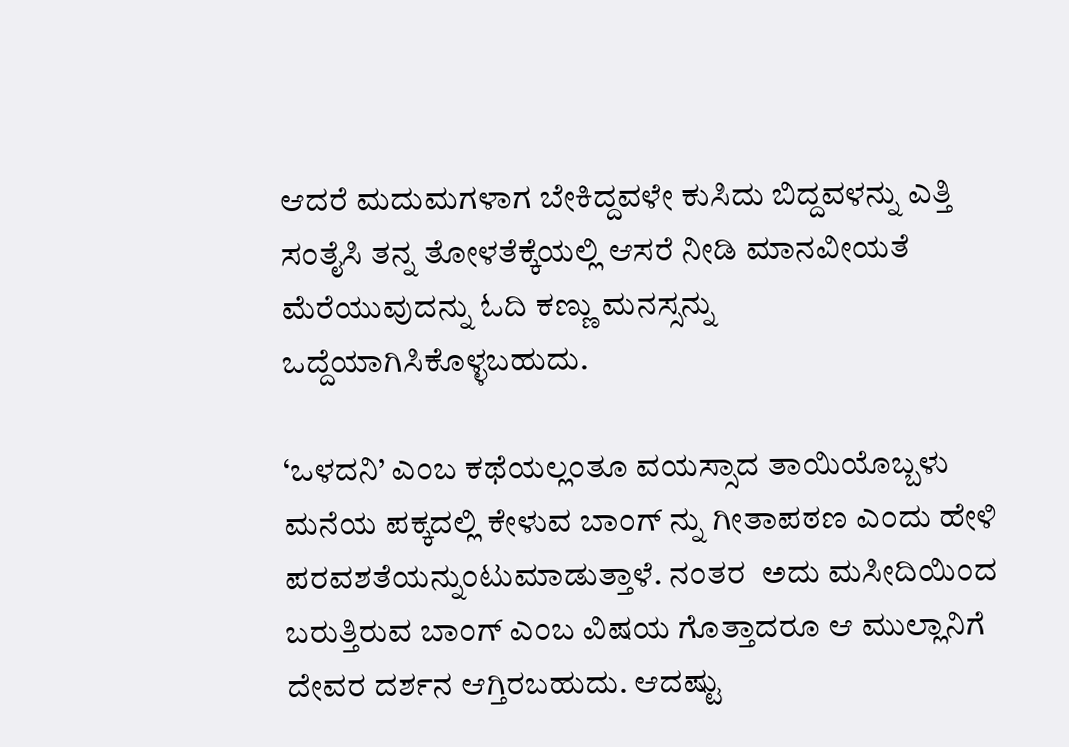ಆದರೆ ಮದುಮಗಳಾಗ ಬೇಕಿದ್ದವಳೇ ಕುಸಿದು ಬಿದ್ದವಳನ್ನು ಎತ್ತಿ ಸಂತೈಸಿ ತನ್ನ ತೋಳತೆಕ್ಕೆಯಲ್ಲಿ ಆಸರೆ ನೀಡಿ ಮಾನವೀಯತೆ ಮೆರೆಯುವುದನ್ನು ಓದಿ ಕಣ್ಣು ಮನಸ್ಸನ್ನು ಒದ್ದೆಯಾಗಿಸಿಕೊಳ್ಳಬಹುದು.

‘ಒಳದನಿ’ ಎಂಬ ಕಥೆಯಲ್ಲಂತೂ ವಯಸ್ಸಾದ ತಾಯಿಯೊಬ್ಬಳು ಮನೆಯ ಪಕ್ಕದಲ್ಲಿ ಕೇಳುವ ಬಾಂಗ್ ನ್ನು ಗೀತಾಪಠಣ ಎಂದು ಹೇಳಿ  ಪರವಶತೆಯನ್ನುಂಟುಮಾಡುತ್ತಾಳೆ. ನಂತರ  ಅದು ಮಸೀದಿಯಿಂದ ಬರುತ್ತಿರುವ ಬಾಂಗ್ ಎಂಬ ವಿಷಯ ಗೊತ್ತಾದರೂ ಆ ಮುಲ್ಲಾನಿಗೆ ದೇವರ ದರ್ಶನ ಆಗ್ತಿರಬಹುದು. ಆದಷ್ಟು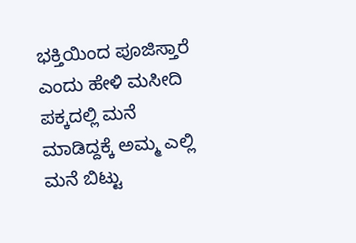ಭಕ್ತಿಯಿಂದ ಪೂಜಿಸ್ತಾರೆ ಎಂದು ಹೇಳಿ ಮಸೀದಿ ಪಕ್ಕದಲ್ಲಿ ಮನೆ ಮಾಡಿದ್ದಕ್ಕೆ ಅಮ್ಮ ಎಲ್ಲಿ ಮನೆ ಬಿಟ್ಟು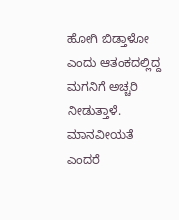ಹೋಗಿ ಬಿಡ್ತಾಳೋ ಎಂದು ಆತಂಕದಲ್ಲಿದ್ದ ಮಗನಿಗೆ ಅಚ್ಚರಿ ನೀಡುತ್ತಾಳೆ. ಮಾನವೀಯತೆ ಎಂದರೆ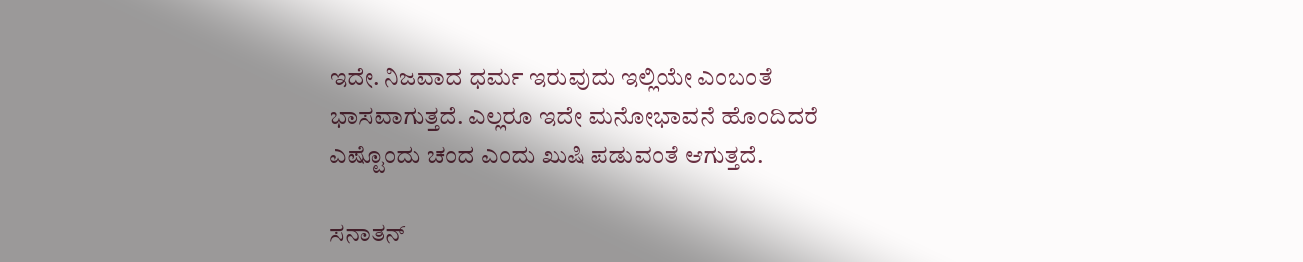ಇದೇ. ನಿಜವಾದ ಧರ್ಮ ಇರುವುದು ಇಲ್ಲಿಯೇ ಎಂಬಂತೆ ಭಾಸವಾಗುತ್ತದೆ. ಎಲ್ಲರೂ ಇದೇ ಮನೋಭಾವನೆ ಹೊಂದಿದರೆ ಎಷ್ಟೊಂದು ಚಂದ ಎಂದು ಖುಷಿ ಪಡುವಂತೆ ಆಗುತ್ತದೆ.

ಸನಾತನ್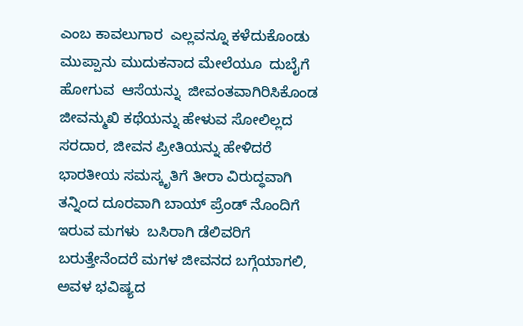ಎಂಬ ಕಾವಲುಗಾರ  ಎಲ್ಲವನ್ನೂ ಕಳೆದುಕೊಂಡು ಮುಪ್ಪಾನು ಮುದುಕನಾದ ಮೇಲೆಯೂ  ದುಬೈಗೆ ಹೋಗುವ  ಆಸೆಯನ್ನು  ಜೀವಂತವಾಗಿರಿಸಿಕೊಂಡ ಜೀವನ್ಮುಖಿ ಕಥೆಯನ್ನು ಹೇಳುವ ಸೋಲಿಲ್ಲದ ಸರದಾರ, ಜೀವನ ಪ್ರೀತಿಯನ್ನು ಹೇಳಿದರೆ ಭಾರತೀಯ ಸಮಸ್ಕೃತಿಗೆ ತೀರಾ ವಿರುದ್ಧವಾಗಿ ತನ್ನಿಂದ ದೂರವಾಗಿ ಬಾಯ್ ಪ್ರೆಂಡ್ ನೊಂದಿಗೆ ಇರುವ ಮಗಳು  ಬಸಿರಾಗಿ ಡೆಲಿವರಿಗೆ ಬರುತ್ತೇನೆಂದರೆ ಮಗಳ ಜೀವನದ ಬಗ್ಗೆಯಾಗಲಿ, ಅವಳ ಭವಿಷ್ಯದ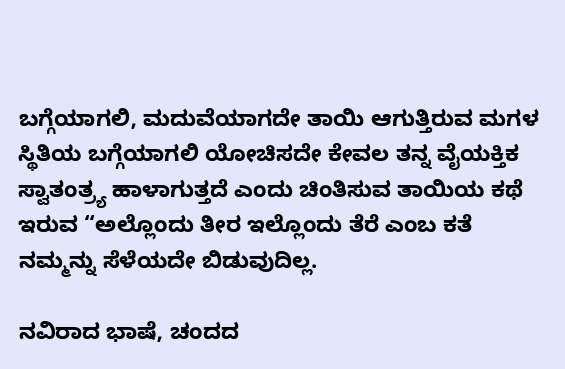ಬಗ್ಗೆಯಾಗಲಿ, ಮದುವೆಯಾಗದೇ ತಾಯಿ ಆಗುತ್ತಿರುವ ಮಗಳ ಸ್ಥಿತಿಯ ಬಗ್ಗೆಯಾಗಲಿ ಯೋಚಿಸದೇ ಕೇವಲ ತನ್ನ ವೈಯಕ್ತಿಕ ಸ್ವಾತಂತ್ರ್ಯ ಹಾಳಾಗುತ್ತದೆ ಎಂದು ಚಿಂತಿಸುವ ತಾಯಿಯ ಕಥೆ ಇರುವ “ಅಲ್ಲೊಂದು ತೀರ ಇಲ್ಲೊಂದು ತೆರೆ ಎಂಬ ಕತೆ ನಮ್ಮನ್ನು ಸೆಳೆಯದೇ ಬಿಡುವುದಿಲ್ಲ.

ನವಿರಾದ ಭಾಷೆ, ಚಂದದ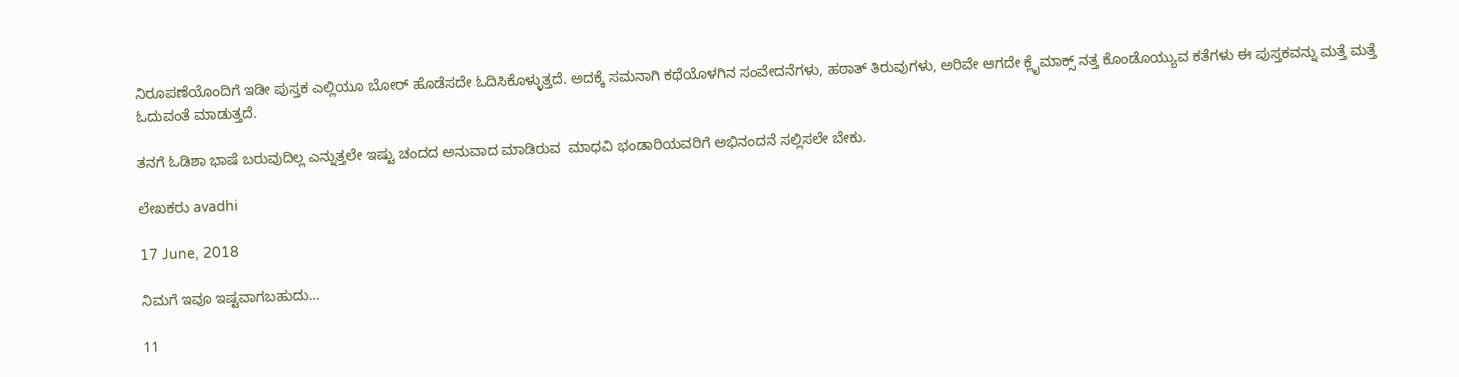ನಿರೂಪಣೆಯೊಂದಿಗೆ ಇಡೀ ಪುಸ್ತಕ ಎಲ್ಲಿಯೂ ಬೋರ್ ಹೊಡೆಸದೇ ಓದಿಸಿಕೊಳ್ಳುತ್ತದೆ. ಅದಕ್ಕೆ ಸಮನಾಗಿ ಕಥೆಯೊಳಗಿನ ಸಂವೇದನೆಗಳು, ಹಠಾತ್ ತಿರುವುಗಳು, ಅರಿವೇ ಆಗದೇ ಕ್ಲೈಮಾಕ್ಸ್ ನತ್ತ ಕೊಂಡೊಯ್ಯುವ ಕತೆಗಳು ಈ ಪುಸ್ತಕವನ್ನು ಮತ್ತೆ ಮತ್ತೆ ಓದುವಂತೆ ಮಾಡುತ್ತದೆ.

ತನಗೆ ಓಡಿಶಾ ಭಾಷೆ ಬರುವುದಿಲ್ಲ ಎನ್ನುತ್ತಲೇ ಇಷ್ಟು ಚಂದದ ಅನುವಾದ ಮಾಡಿರುವ  ಮಾಧವಿ ಭಂಡಾರಿಯವರಿಗೆ ಅಭಿನಂದನೆ ಸಲ್ಲಿಸಲೇ ಬೇಕು.

ಲೇಖಕರು avadhi

17 June, 2018

ನಿಮಗೆ ಇವೂ ಇಷ್ಟವಾಗಬಹುದು…

11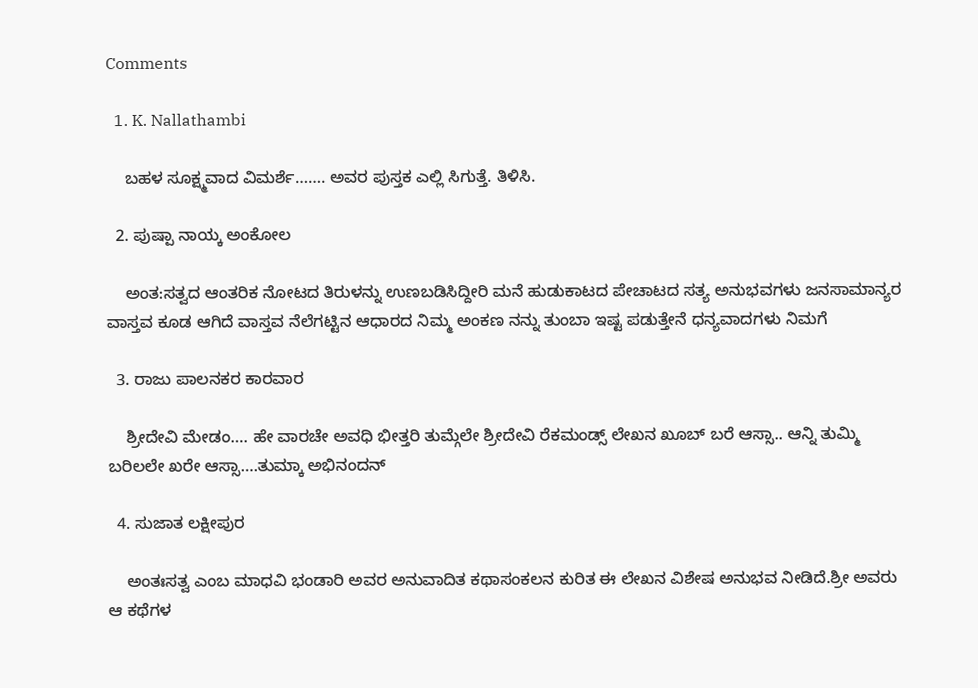Comments

  1. K. Nallathambi

    ಬಹಳ ಸೂಕ್ಷ್ಮವಾದ ವಿಮರ್ಶೆ……. ಅವರ ಪುಸ್ತಕ ಎಲ್ಲಿ ಸಿಗುತ್ತೆ. ತಿಳಿಸಿ.

  2. ಪುಷ್ಪಾ ನಾಯ್ಕ ಅಂಕೋಲ

    ಅಂತ:ಸತ್ವದ ಆಂತರಿಕ ನೋಟದ ತಿರುಳನ್ನು ಉಣಬಡಿಸಿದ್ದೀರಿ ಮನೆ ಹುಡುಕಾಟದ ಪೇಚಾಟದ ಸತ್ಯ ಅನುಭವಗಳು ಜನಸಾಮಾನ್ಯರ ವಾಸ್ತವ ಕೂಡ ಆಗಿದೆ ವಾಸ್ತವ ನೆಲೆಗಟ್ಟಿನ ಆಧಾರದ ನಿಮ್ಮ ಅಂಕಣ ನನ್ನು ತುಂಬಾ ಇಷ್ಟ ಪಡುತ್ತೇನೆ ಧನ್ಯವಾದಗಳು ನಿಮಗೆ

  3. ರಾಜು ಪಾಲನಕರ ಕಾರವಾರ

    ಶ್ರೀದೇವಿ ಮೇಡಂ…. ಹೇ ವಾರಚೇ ಅವಧಿ ಭೀತ್ತರಿ ತುಮ್ಗೆಲೇ ಶ್ರೀದೇವಿ ರೆಕಮಂಡ್ಸ್ ಲೇಖನ‌ ಖೂಬ್ ಬರೆ ಆಸ್ಸಾ.. ಆನ್ನಿ ತುಮ್ಮಿ ಬರಿಲಲೇ ಖರೇ ಆಸ್ಸಾ….ತುಮ್ಕಾ ಅಭಿನಂದನ್

  4. ಸುಜಾತ ಲಕ್ಷೀಪುರ

    ಅಂತಃಸತ್ವ ಎಂಬ ಮಾಧವಿ ಭಂಡಾರಿ ಅವರ ಅನುವಾದಿತ ಕಥಾಸಂಕಲನ ಕುರಿತ ಈ ಲೇಖನ ವಿಶೇಷ ಅನುಭವ ನೀಡಿದೆ.ಶ್ರೀ ಅವರು ಆ ಕಥೆಗಳ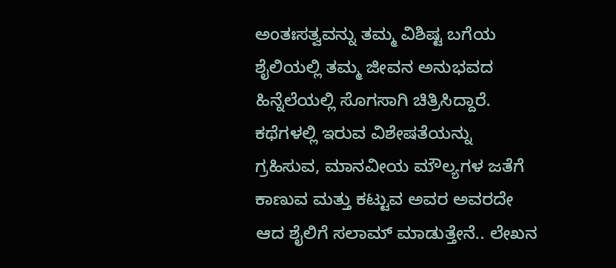ಅಂತಃಸತ್ವವನ್ನು ತಮ್ಮ ವಿಶಿಷ್ಟ ಬಗೆಯ ಶೈಲಿಯಲ್ಲಿ ತಮ್ಮ ಜೀವನ ಅನುಭವದ ಹಿನ್ನೆಲೆಯಲ್ಲಿ ಸೊಗಸಾಗಿ ಚಿತ್ರಿಸಿದ್ದಾರೆ. ಕಥೆಗಳಲ್ಲಿ ಇರುವ ವಿಶೇಷತೆಯನ್ನು ಗ್ರಹಿಸುವ, ಮಾನವೀಯ ಮೌಲ್ಯಗಳ ಜತೆಗೆ ಕಾಣುವ ಮತ್ತು ಕಟ್ಟುವ ಅವರ ಅವರದೇ ಆದ ಶೈಲಿಗೆ ಸಲಾಮ್ ಮಾಡುತ್ತೇನೆ.. ಲೇಖನ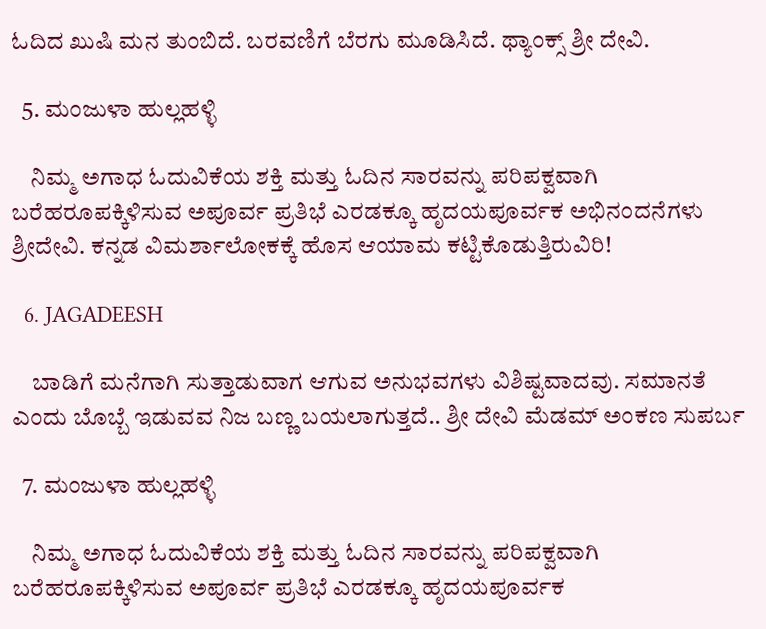ಓದಿದ ಖುಷಿ ಮನ ತುಂಬಿದೆ. ಬರವಣಿಗೆ ಬೆರಗು ಮೂಡಿಸಿದೆ. ಥ್ಯಾಂಕ್ಸ್ ಶ್ರೀ ದೇವಿ.

  5. ಮಂಜುಳಾ ಹುಲ್ಲಹಳ್ಳಿ

    ನಿಮ್ಮ ಅಗಾಧ ಓದುವಿಕೆಯ ಶಕ್ತಿ ಮತ್ತು ಓದಿನ ಸಾರವನ್ನು ಪರಿಪಕ್ವವಾಗಿ ಬರೆಹರೂಪಕ್ಕಿಳಿಸುವ ಅಪೂರ್ವ ಪ್ರತಿಭೆ ಎರಡಕ್ಕೂ ಹೃದಯಪೂರ್ವಕ ಅಭಿನಂದನೆಗಳು ಶ್ರೀದೇವಿ. ಕನ್ನಡ ವಿಮರ್ಶಾಲೋಕಕ್ಕೆ ಹೊಸ ಆಯಾಮ ಕಟ್ಟಿಕೊಡುತ್ತಿರುವಿರಿ!

  6. JAGADEESH

    ಬಾಡಿಗೆ ಮನೆಗಾಗಿ ಸುತ್ತಾಡುವಾಗ ಆಗುವ ಅನುಭವಗಳು ವಿಶಿಷ್ಟವಾದವು‌. ಸಮಾನತೆ ಎಂದು ಬೊಬ್ಬೆ ಇಡುವವ ನಿಜ ಬಣ್ಣ ಬಯಲಾಗುತ್ತದೆ.. ಶ್ರೀ ದೇವಿ ಮೆಡಮ್ ಅಂಕಣ ಸುಪರ್ಬ

  7. ಮಂಜುಳಾ ಹುಲ್ಲಹಳ್ಳಿ

    ನಿಮ್ಮ ಅಗಾಧ ಓದುವಿಕೆಯ ಶಕ್ತಿ ಮತ್ತು ಓದಿನ ಸಾರವನ್ನು ಪರಿಪಕ್ವವಾಗಿ ಬರೆಹರೂಪಕ್ಕಿಳಿಸುವ ಅಪೂರ್ವ ಪ್ರತಿಭೆ ಎರಡಕ್ಕೂ ಹೃದಯಪೂರ್ವಕ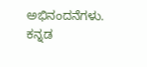ಅಭಿನಂದನೆಗಳು. ಕನ್ನಡ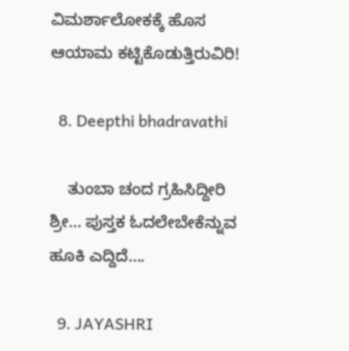ವಿಮರ್ಶಾಲೋಕಕ್ಕೆ ಹೊಸ ಆಯಾಮ ಕಟ್ಟಿಕೊಡುತ್ತಿರುವಿರಿ!

  8. Deepthi bhadravathi

    ತುಂಬಾ ಚಂದ ಗ್ರಹಿಸಿದ್ದೀರಿ ಶ್ರೀ… ಪುಸ್ತಕ ಓದಲೇಬೇಕೆನ್ನುವ ಹೂಕಿ ಎದ್ದಿದೆ….

  9. JAYASHRI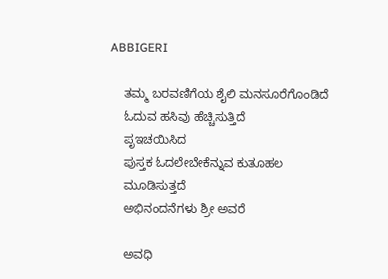ABBIGERI

    ತಮ್ಮ ಬರವಣಿಗೆಯ ಶೈಲಿ ಮನಸೂರೆಗೊಂಡಿದೆ
    ಓದುವ ಹಸಿವು ಹೆಚ್ಚಿಸುತ್ತಿದೆ
    ಪೃಇಚಯಿಸಿದ
    ಪುಸ್ತಕ ಓದಲೇಬೇಕೆನ್ನುವ ಕುತೂಹಲ
    ಮೂಡಿಸುತ್ತದೆ
    ಅಭಿನಂದನೆಗಳು ಶ್ರೀ ಅವರೆ

    ಅವಧಿ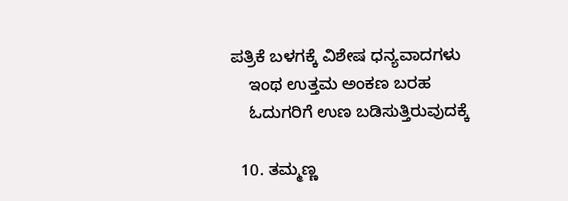ಪತ್ರಿಕೆ ಬಳಗಕ್ಕೆ ವಿಶೇಷ ಧನ್ಯವಾದಗಳು
    ಇಂಥ ಉತ್ತಮ ಅಂಕಣ ಬರಹ
    ಓದುಗರಿಗೆ ಉಣ ಬಡಿಸುತ್ತಿರುವುದಕ್ಕೆ

  10. ತಮ್ಮಣ್ಣ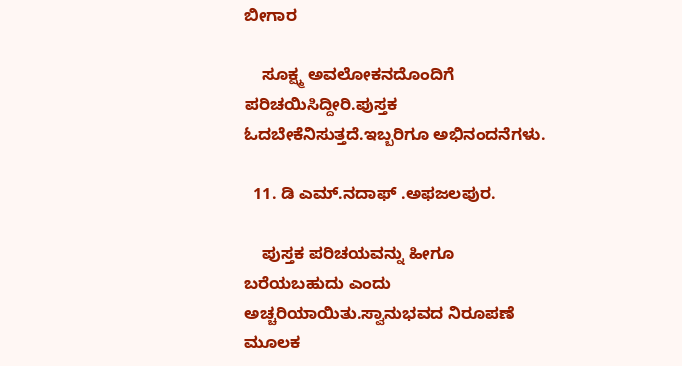ಬೀಗಾರ

    ಸೂಕ್ಷ್ಮ ಅವಲೋಕನದೊಂದಿಗೆ ಪರಿಚಯಿಸಿದ್ದೀರಿ.ಪುಸ್ತಕ ಓದಬೇಕೆನಿಸುತ್ತದೆ.ಇಬ್ಬರಿಗೂ ಅಭಿನಂದನೆಗಳು.

  11. ಡಿ ಎಮ್.ನದಾಫ್ .ಅಫಜಲಪುರ.

    ಪುಸ್ತಕ ಪರಿಚಯವನ್ನು ಹೀಗೂ ಬರೆಯಬಹುದು ಎಂದು ಅಚ್ಚರಿಯಾಯಿತು.ಸ್ವಾನುಭವದ ನಿರೂಪಣೆ ಮೂಲಕ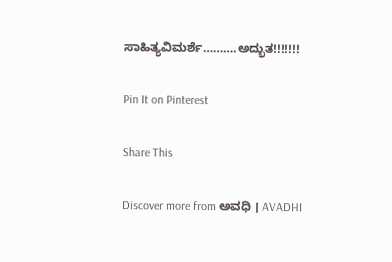ಸಾಹಿತ್ಯವಿಮರ್ಶೆ……….ಅದ್ಭುತ!!!!!!!

Pin It on Pinterest

Share This

Discover more from ಅವಧಿ । AVADHI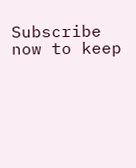Subscribe now to keep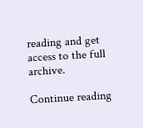reading and get access to the full archive.

Continue reading